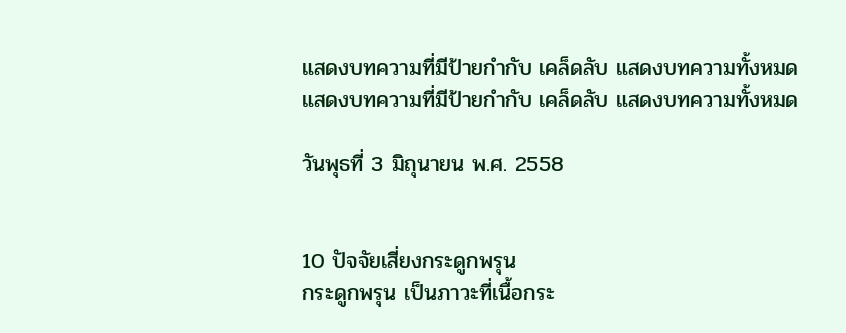แสดงบทความที่มีป้ายกำกับ เคล็ดลับ แสดงบทความทั้งหมด
แสดงบทความที่มีป้ายกำกับ เคล็ดลับ แสดงบทความทั้งหมด

วันพุธที่ 3 มิถุนายน พ.ศ. 2558


10 ปัจจัยเสี่ยงกระดูกพรุน
กระดูกพรุน เป็นภาวะที่เนื้อกระ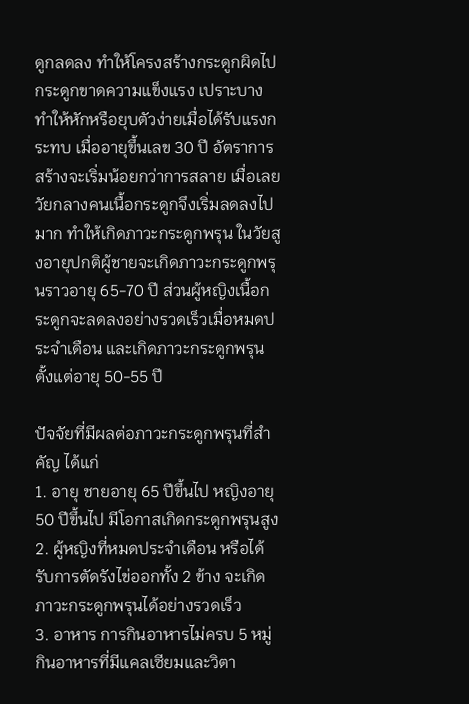ดูกลดลง ทำให้โครงสร้างกระดูกผิดไป กระดูกขาดความแข็งแรง เปราะบาง ทำให้หักหรือยุบตัวง่ายเมื่อได้รับแรงกระทบ เมื่ออายุขึ้นเลข 30 ปี อัตราการสร้างจะเริ่มน้อยกว่าการสลาย เมื่อเลยวัยกลางคนเนื้อกระดูกจึงเริ่มลดลงไปมาก ทำให้เกิดภาวะกระดูกพรุน ในวัยสูงอายุปกติผู้ชายจะเกิดภาวะกระดูกพรุนราวอายุ 65-70 ปี ส่วนผู้หญิงเนื้อกระดูกจะลดลงอย่างรวดเร็วเมื่อหมดประจำเดือน และเกิดภาวะกระดูกพรุนตั้งแต่อายุ 50-55 ปี

ปัจจัยที่มีผลต่อภาวะกระดูกพรุนที่สำคัญ ได้แก่
1. อายุ ชายอายุ 65 ปีขึ้นไป หญิงอายุ 50 ปีขึ้นไป มีโอกาสเกิดกระดูกพรุนสูง
2. ผู้หญิงที่หมดประจำเดือน หรือได้รับการตัดรังไข่ออกทั้ง 2 ข้าง จะเกิดภาวะกระดูกพรุนได้อย่างรวดเร็ว
3. อาหาร การกินอาหารไม่ครบ 5 หมู่ กินอาหารที่มีแคลเซียมและวิตา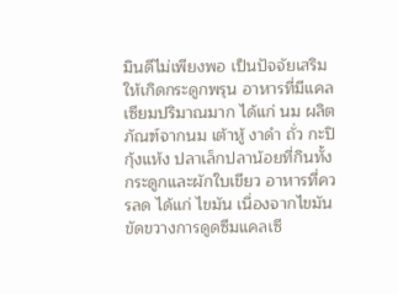มินดีไม่เพียงพอ เป็นปัจจัยเสริมให้เกิดกระดูกพรุน อาหารที่มีแคลเซียมปริมาณมาก ได้แก่ นม ผลิตภัณฑ์จากนม เต้าหู้ งาดำ ถั่ว กะปิ กุ้งแห้ง ปลาเล็กปลาน้อยที่กินทั้งกระดูกและผักใบเขียว อาหารที่ควรลด ได้แก่ ไขมัน เนื่องจากไขมันขัดขวางการดูดซึมแคลเซี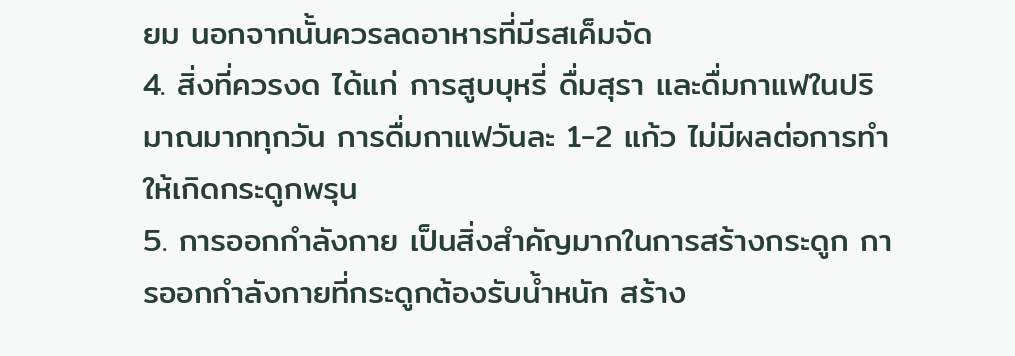ยม นอกจากนั้นควรลดอาหารที่มีรสเค็มจัด
4. สิ่งที่ควรงด ได้แก่ การสูบบุหรี่ ดื่มสุรา และดื่มกาแฟในปริมาณมากทุกวัน การดื่มกาแฟวันละ 1-2 แก้ว ไม่มีผลต่อการทำให้เกิดกระดูกพรุน
5. การออกกำลังกาย เป็นสิ่งสำคัญมากในการสร้างกระดูก การออกกำลังกายที่กระดูกต้องรับน้ำหนัก สร้าง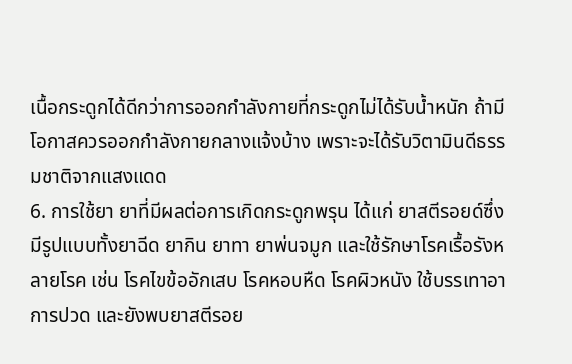เนื้อกระดูกได้ดีกว่าการออกกำลังกายที่กระดูกไม่ได้รับน้ำหนัก ถ้ามีโอกาสควรออกกำลังกายกลางแจ้งบ้าง เพราะจะได้รับวิตามินดีธรรมชาติจากแสงแดด
6. การใช้ยา ยาที่มีผลต่อการเกิดกระดูกพรุน ได้แก่ ยาสตีรอยด์ซึ่งมีรูปแบบทั้งยาฉีด ยากิน ยาทา ยาพ่นจมูก และใช้รักษาโรคเรื้อรังหลายโรค เช่น โรคไขข้ออักเสบ โรคหอบหืด โรคผิวหนัง ใช้บรรเทาอาการปวด และยังพบยาสตีรอย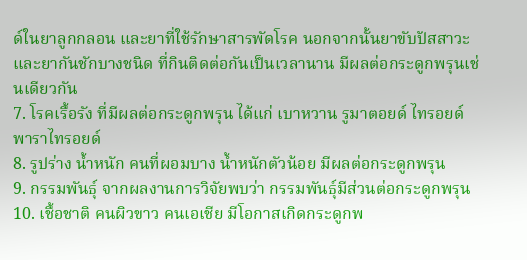ด์ในยาลูกกลอน และยาที่ใช้รักษาสารพัดโรค นอกจากนั้นยาขับปัสสาวะ และยากันชักบางชนิด ที่กินติดต่อกันเป็นเวลานาน มีผลต่อกระดูกพรุนเช่นเดียวกัน
7. โรคเรื้อรัง ที่มีผลต่อกระดูกพรุน ได้แก่ เบาหวาน รูมาตอยด์ ไทรอยด์ พาราไทรอยด์
8. รูปร่าง น้ำหนัก คนที่ผอมบาง น้ำหนักตัวน้อย มีผลต่อกระดูกพรุน
9. กรรมพันธุ์ จากผลงานการวิจัยพบว่า กรรมพันธุ์มีส่วนต่อกระดูกพรุน
10. เชื้อชาติ คนผิวขาว คนเอเชีย มีโอกาสเกิดกระดูกพ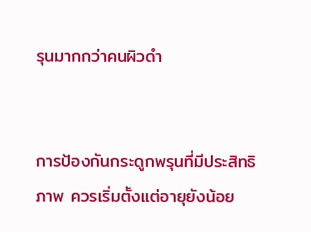รุนมากกว่าคนผิวดำ


การป้องกันกระดูกพรุนที่มีประสิทธิภาพ ควรเริ่มตั้งแต่อายุยังน้อย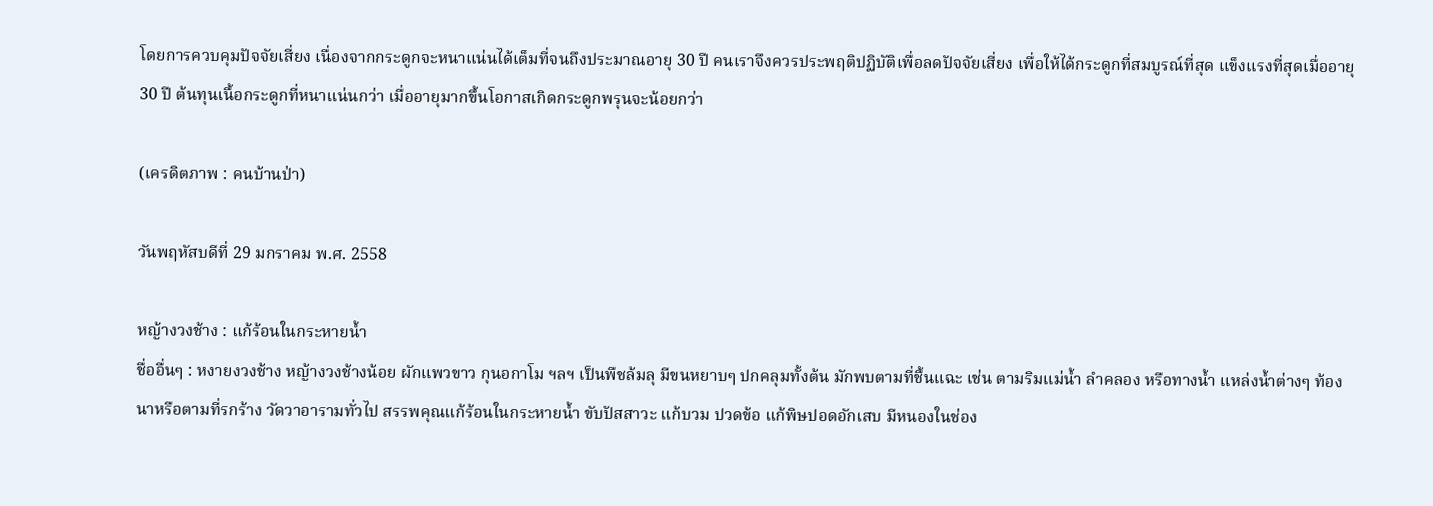โดยการควบคุมปัจจัยเสี่ยง เนื่องจากกระดูกจะหนาแน่นได้เต็มที่จนถึงประมาณอายุ 30 ปี คนเราจึงควรประพฤติปฏิบัติเพื่อลดปัจจัยเสี่ยง เพื่อให้ได้กระดูกที่สมบูรณ์ที่สุด แข็งแรงที่สุดเมื่ออายุ 30 ปี ต้นทุนเนื้อกระดูกที่หนาแน่นกว่า เมื่ออายุมากขึ้นโอกาสเกิดกระดูกพรุนจะน้อยกว่า

(เครดิตภาพ : คนบ้านป่า)

วันพฤหัสบดีที่ 29 มกราคม พ.ศ. 2558

หญ้างวงช้าง : แก้ร้อนในกระหายน้ำ
ชื่ออื่นๆ : หงายงวงช้าง หญ้างวงช้างน้อย ผักแพวขาว กุนอกาโม ฯลฯ เป็นพืชล้มลุ มีขนหยาบๆ ปกคลุมทั้งต้น มักพบตามที่ชื้นแฉะ เช่น ตามริมแม่น้ำ ลำคลอง หรือทางน้ำ แหล่งน้ำต่างๆ ท้องนาหรือตามที่รกร้าง วัดวาอารามทั่วไป สรรพคุณแก้ร้อนในกระหายน้ำ ขับปัสสาวะ แก้บวม ปวดข้อ แก้พิษปอดอักเสบ มีหนองในช่อง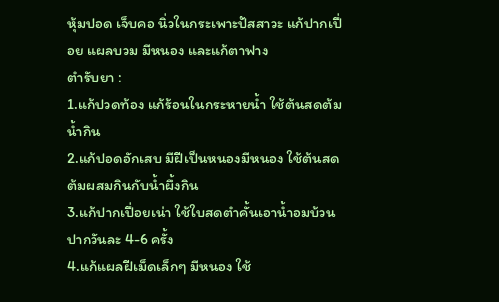หุ้มปอด เจ็บคอ นิ่วในกระเพาะปัสสาวะ แก้ปากเปื่อย แผลบวม มีหนอง และแก้ตาฟาง
ตำรับยา :
1.แก้ปวดท้อง แก้ร้อนในกระหายน้ำ ใช้ต้นสดต้มน้ำกิน
2.แก้ปอดอักเสบ มีฝีเป็นหนองมีหนอง ใช้ต้นสดต้มผสมกินกับน้ำผึ้งกิน
3.แก้ปากเปื่อยเน่า ใช้ใบสดตำคั้นเอาน้ำอมบ้วนปากวันละ 4-6 ครั้ง
4.แก้แผลฝีเม็ดเล็กๆ มีหนอง ใช้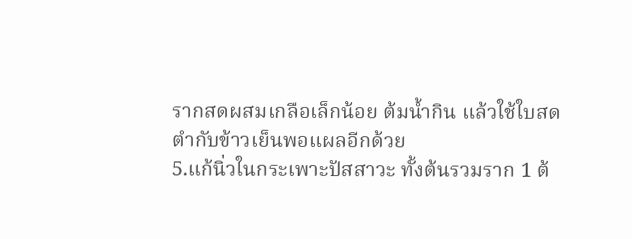รากสดผสมเกลือเล็กน้อย ต้มน้ำกิน แล้วใช้ใบสดตำกับข้าวเย็นพอแผลอีกด้วย
5.แก้นิ่วในกระเพาะปัสสาวะ ทั้งต้นรวมราก 1 ต้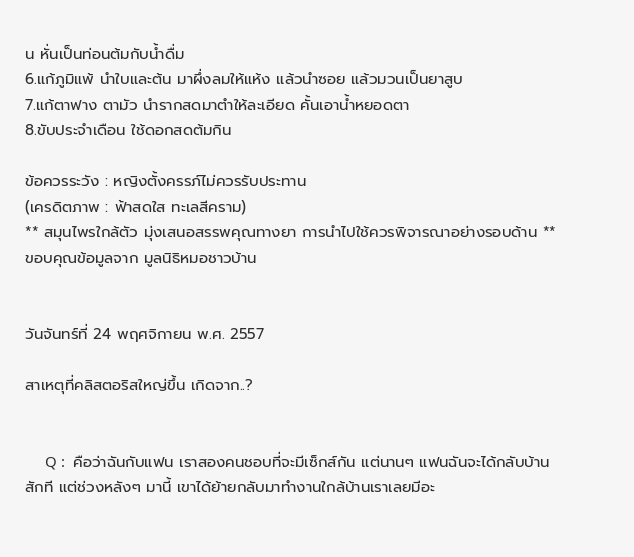น หั่นเป็นท่อนต้มกับน้ำดื่ม
6.แก้ภูมิแพ้ นำใบและต้น มาผึ่งลมให้แห้ง แล้วนำซอย แล้วมวนเป็นยาสูบ
7.แก้ตาฟาง ตามัว นำรากสดมาตำให้ละเอียด คั้นเอาน้ำหยอดตา
8.ขับประจำเดือน ใช้ดอกสดต้มกิน

ข้อควรระวัง : หญิงตั้งครรภ์ไม่ควรรับประทาน
(เครดิตภาพ : ฟ้าสดใส ทะเลสีคราม)
** สมุนไพรใกล้ตัว มุ่งเสนอสรรพคุณทางยา การนำไปใช้ควรพิจารณาอย่างรอบด้าน **
ขอบคุณข้อมูลจาก มูลนิธิหมอชาวบ้าน


วันจันทร์ที่ 24 พฤศจิกายน พ.ศ. 2557

สาเหตุที่คลิสตอริสใหญ่ขึ้น เกิดจาก..?


     Q :  คือว่าฉันกับแฟน เราสองคนชอบที่จะมีเซ็กส์กัน แต่นานๆ แฟนฉันจะได้กลับบ้านสักที แต่ช่วงหลังๆ มานี้ เขาได้ย้ายกลับมาทำงานใกล้บ้านเราเลยมีอะ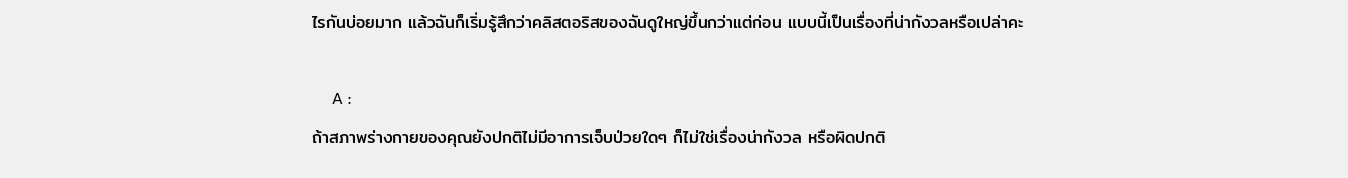ไรกันบ่อยมาก แล้วฉันก็เริ่มรู้สึกว่าคลิสตอริสของฉันดูใหญ่ขึ้นกว่าแต่ก่อน แบบนี้เป็นเรื่องที่น่ากังวลหรือเปล่าคะ

     A :
ถ้าสภาพร่างกายของคุณยังปกติไม่มีอาการเจ็บป่วยใดๆ ก็ไม่ใช่เรื่องน่ากังวล หรือผิดปกติ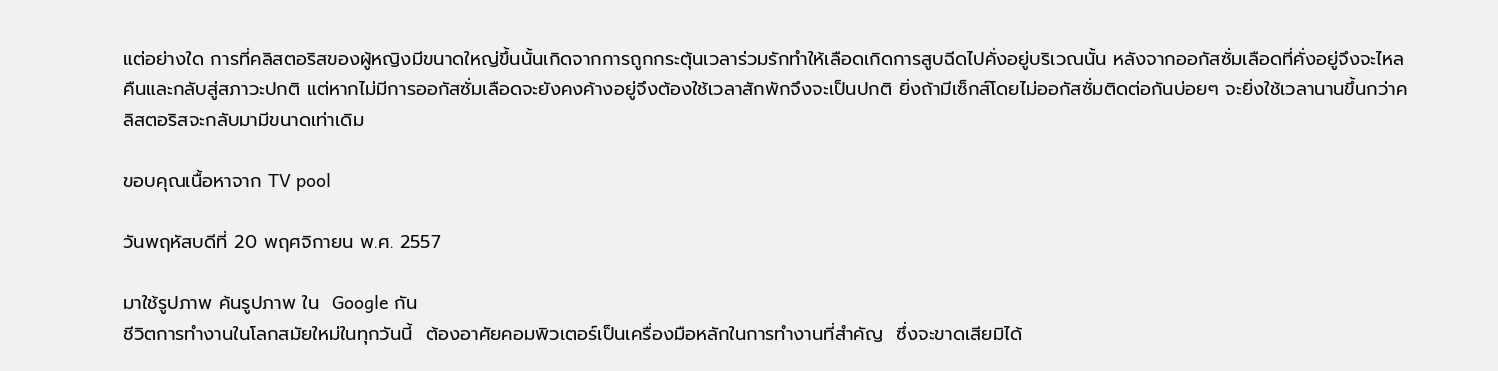แต่อย่างใด การที่คลิสตอริสของผู้หญิงมีขนาดใหญ่ขึ้นนั้นเกิดจากการถูกกระตุ้นเวลาร่วมรักทำให้เลือดเกิดการสูบฉีดไปคั่งอยู่บริเวณนั้น หลังจากออกัสซั่มเลือดที่คั่งอยู่จึงจะไหลคืนและกลับสู่สภาวะปกติ แต่หากไม่มีการออกัสซั่มเลือดจะยังคงค้างอยู่จึงต้องใช้เวลาสักพักจึงจะเป็นปกติ ยิ่งถ้ามีเซ็กส์โดยไม่ออกัสซั่มติดต่อกันบ่อยๆ จะยิ่งใช้เวลานานขึ้นกว่าคลิสตอริสจะกลับมามีขนาดเท่าเดิม

ขอบคุณเนื้อหาจาก TV pool

วันพฤหัสบดีที่ 20 พฤศจิกายน พ.ศ. 2557

มาใช้รูปภาพ ค้นรูปภาพ ใน  Google กัน
ชีวิตการทำงานในโลกสมัยใหม่ในทุกวันนี้  ต้องอาศัยคอมพิวเตอร์เป็นเครื่องมือหลักในการทำงานที่สำคัญ  ซึ่งจะขาดเสียมิได้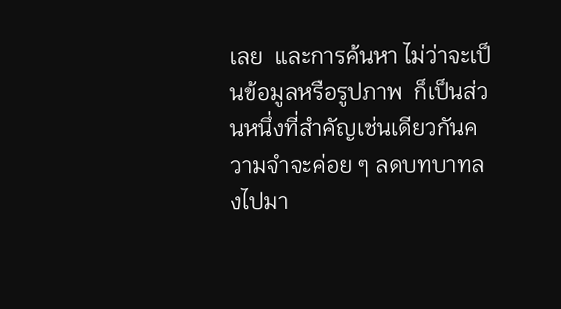เลย  และการค้นหา ไม่ว่าจะเป็นข้อมูลหรือรูปภาพ  ก็เป็นส่วนหนึ่งที่สำคัญเช่นเดียวกันความจำจะค่อย ๆ ลดบทบาทลงไปมา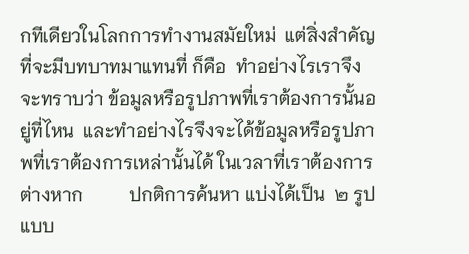กทีเดียวในโลกการทำงานสมัยใหม่  แต่สิ่งสำคัญที่จะมีบทบาทมาแทนที่ ก็คือ  ทำอย่างไรเราจึงจะทราบว่า ข้อมูลหรือรูปภาพที่เราต้องการนั้นอยู่ที่ไหน  และทำอย่างไรจึงจะได้ข้อมูลหรือรูปภาพที่เราต้องการเหล่านั้นได้ ในเวลาที่เราต้องการต่างหาก          ปกติการค้นหา แบ่งได้เป็น  ๒ รูปแบบ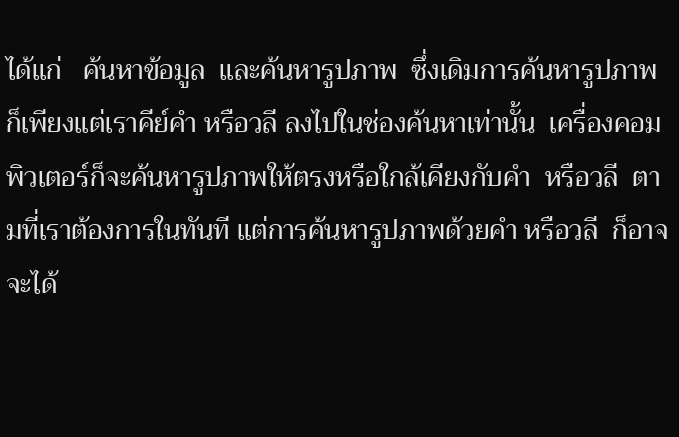ได้แก่   ค้นหาข้อมูล  และค้นหารูปภาพ  ซึ่งเดิมการค้นหารูปภาพ  ก็เพียงแต่เราคีย์คำ หรือวลี ลงไปในช่องค้นหาเท่านั้น  เครื่องคอมพิวเตอร์ก็จะค้นหารูปภาพให้ตรงหรือใกล้เคียงกับคำ  หรือวลี  ตามที่เราต้องการในทันที แต่การค้นหารูปภาพด้วยคำ หรือวลี  ก็อาจจะได้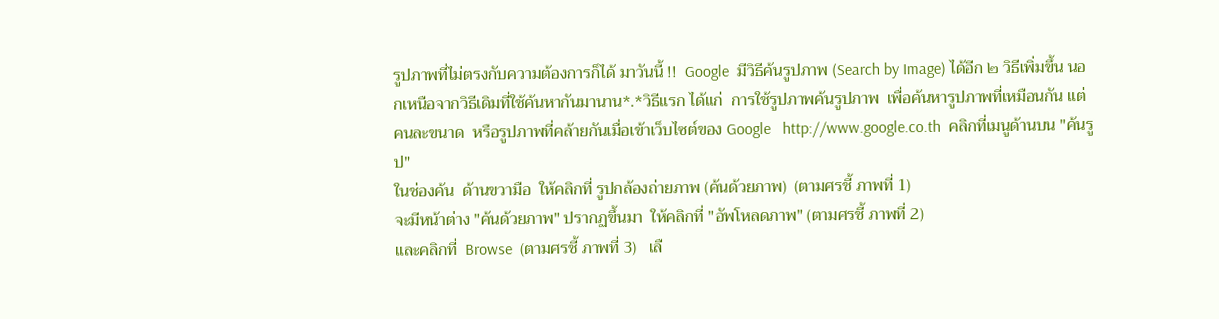รูปภาพที่ไม่ตรงกับความต้องการก็ได้ มาวันนี้ !!  Google  มีวิธีค้นรูปภาพ (Search by Image) ได้อีก ๒ วิธีเพิ่มขึ้น นอกเหนือจากวิธีเดิมที่ใช้ค้นหากันมานาน*.*วิธีแรก ได้แก่  การใช้รูปภาพค้นรูปภาพ  เพื่อค้นหารูปภาพที่เหมือนกัน แต่คนละขนาด  หรือรูปภาพที่คล้ายกันเมื่อเข้าเว็บไซต์ของ Google   http://www.google.co.th  คลิกที่เมนูด้านบน "ค้นรูป"
ในช่องค้น  ด้านขวามือ  ให้คลิกที่ รูปกล้องถ่ายภาพ (ค้นด้วยภาพ)  (ตามศรชี้ ภาพที่ 1)
จะมีหน้าต่าง "ค้นด้วยภาพ" ปรากฏขึ้นมา  ให้คลิกที่ "อัพโหลดภาพ" (ตามศรชี้ ภาพที่ 2)
และคลิกที่  Browse  (ตามศรชี้ ภาพที่ 3)   เลื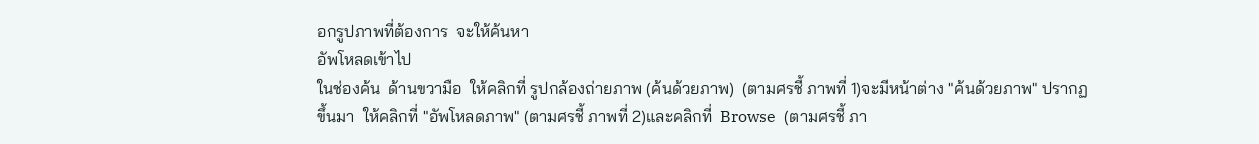อกรูปภาพที่ต้องการ  จะให้ค้นหา
อัพโหลดเข้าไป
ในช่องค้น  ด้านขวามือ  ให้คลิกที่ รูปกล้องถ่ายภาพ (ค้นด้วยภาพ)  (ตามศรชี้ ภาพที่ 1)จะมีหน้าต่าง "ค้นด้วยภาพ" ปรากฏขึ้นมา  ให้คลิกที่ "อัพโหลดภาพ" (ตามศรชี้ ภาพที่ 2)และคลิกที่  Browse  (ตามศรชี้ ภา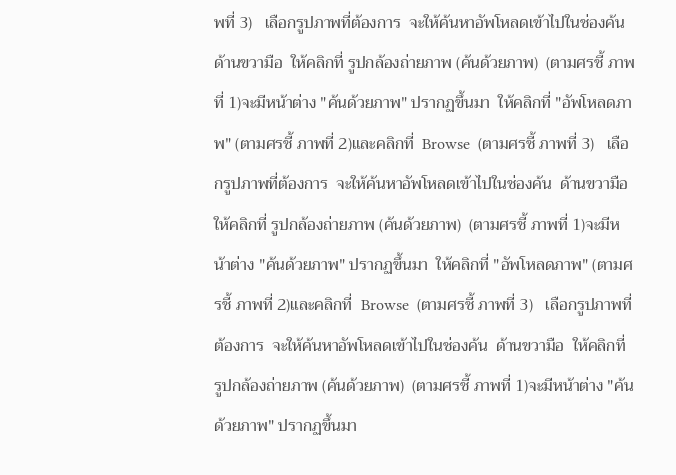พที่ 3)   เลือกรูปภาพที่ต้องการ  จะให้ค้นหาอัพโหลดเข้าไปในช่องค้น  ด้านขวามือ  ให้คลิกที่ รูปกล้องถ่ายภาพ (ค้นด้วยภาพ)  (ตามศรชี้ ภาพที่ 1)จะมีหน้าต่าง "ค้นด้วยภาพ" ปรากฏขึ้นมา  ให้คลิกที่ "อัพโหลดภาพ" (ตามศรชี้ ภาพที่ 2)และคลิกที่  Browse  (ตามศรชี้ ภาพที่ 3)   เลือกรูปภาพที่ต้องการ  จะให้ค้นหาอัพโหลดเข้าไปในช่องค้น  ด้านขวามือ  ให้คลิกที่ รูปกล้องถ่ายภาพ (ค้นด้วยภาพ)  (ตามศรชี้ ภาพที่ 1)จะมีหน้าต่าง "ค้นด้วยภาพ" ปรากฏขึ้นมา  ให้คลิกที่ "อัพโหลดภาพ" (ตามศรชี้ ภาพที่ 2)และคลิกที่  Browse  (ตามศรชี้ ภาพที่ 3)   เลือกรูปภาพที่ต้องการ  จะให้ค้นหาอัพโหลดเข้าไปในช่องค้น  ด้านขวามือ  ให้คลิกที่ รูปกล้องถ่ายภาพ (ค้นด้วยภาพ)  (ตามศรชี้ ภาพที่ 1)จะมีหน้าต่าง "ค้นด้วยภาพ" ปรากฏขึ้นมา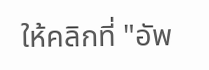ให้คลิกที่ "อัพ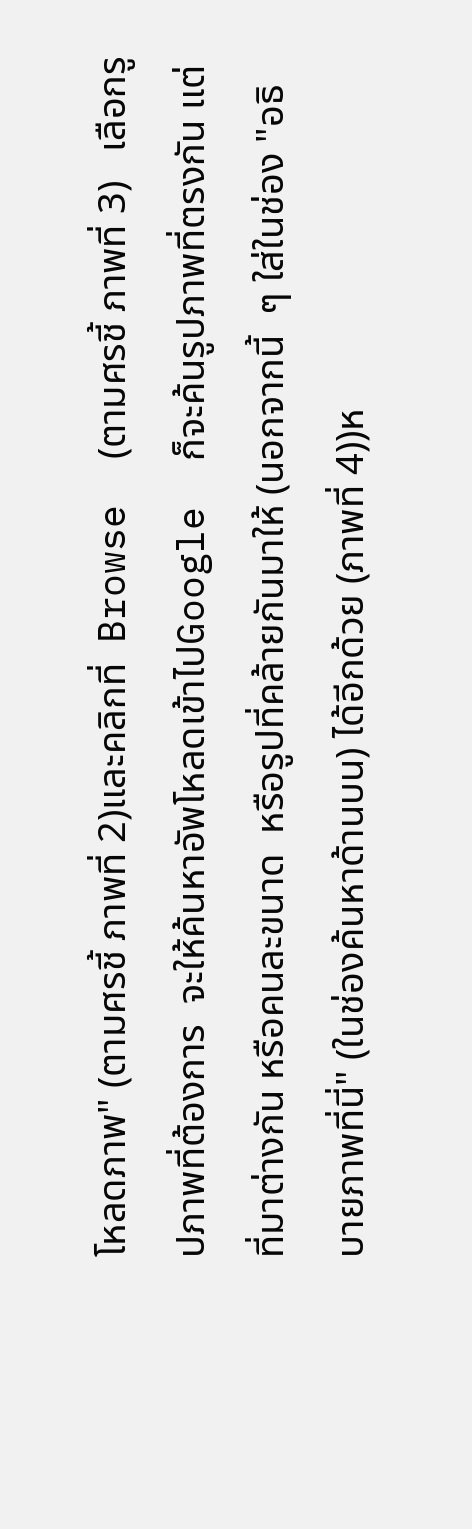โหลดภาพ" (ตามศรชี้ ภาพที่ 2)และคลิกที่  Browse  (ตามศรชี้ ภาพที่ 3)   เลือกรูปภาพที่ต้องการ  จะให้ค้นหาอัพโหลดเข้าไปGoogle  ก็จะค้นรูปภาพที่ตรงกัน แต่ที่มาต่างกัน หรือคนละขนาด  หรือรูปที่คล้ายกันมาให้ (นอกจากนี้  ๆ ใส่ในช่อง "อธิบายภาพที่นี่" (ในช่องค้นหาด้านบน) ได้อีกด้วย (ภาพที่ 4))ห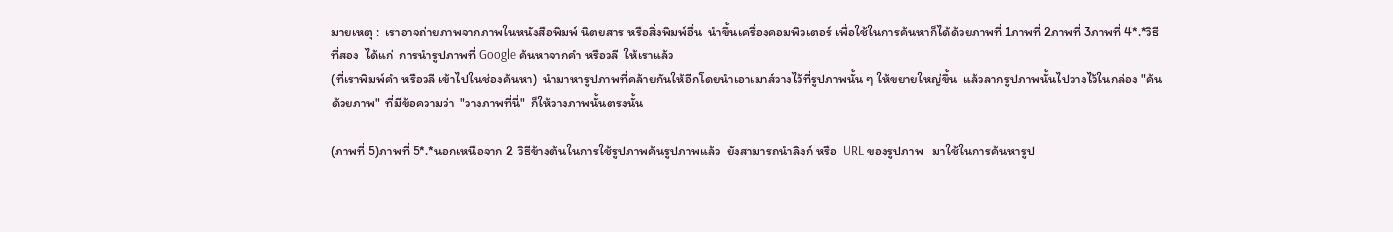มายเหตุ :  เราอาจถ่ายภาพจากภาพในหนังสือพิมพ์ นิตยสาร หรือสิ่งพิมพ์อื่น  นำขึ้นเครื่องคอมพิวเตอร์ เพื่อใช้ในการค้นหาก็ได้ด้วยภาพที่ 1ภาพที่ 2ภาพที่ 3ภาพที่ 4*.*วิธีที่สอง  ได้แก่  การนำรูปภาพที่ Google ค้นหาจากคำ หรือวลี  ให้เราแล้ว
(ที่เราพิมพ์คำ หรือวลี เข้าไปในช่องค้นหา)  นำมาหารูปภาพที่คล้ายกันให้อีกโดยนำเอาเมาส์วางไว้ที่รูปภาพนั้น ๆ ให้ขยายใหญ่ขึ้น  แล้วลากรูปภาพนั้นไปวางไว้ในกล่อง "ค้นด้วยภาพ"  ที่มีข้อความว่า  "วางภาพที่นี่"  ก็ให้วางภาพนั้นตรงนั้น

(ภาพที่ 5)ภาพที่ 5*.*นอกเหนือจาก 2  วิธีข้างต้นในการใช้รูปภาพค้นรูปภาพแล้ว  ยังสามารถนำลิงก์ หรือ  URL ของรูปภาพ   มาใช้ในการค้นหารูป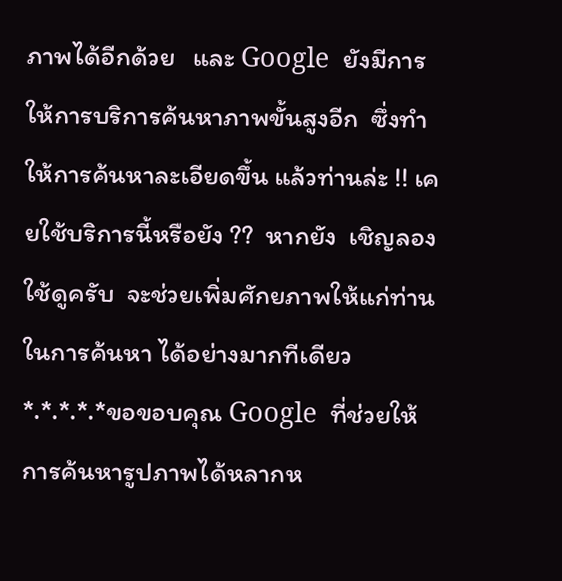ภาพได้อีกด้วย   และ Google  ยังมีการให้การบริการค้นหาภาพขั้นสูงอีก  ซึ่งทำให้การค้นหาละเอียดขึ้น แล้วท่านล่ะ !! เคยใช้บริการนี้หรือยัง ??  หากยัง  เชิญลองใช้ดูครับ  จะช่วยเพิ่มศักยภาพให้แก่ท่านในการค้นหา ได้อย่างมากทีเดียว
*.*.*.*.*ขอขอบคุณ Google  ที่ช่วยให้การค้นหารูปภาพได้หลากห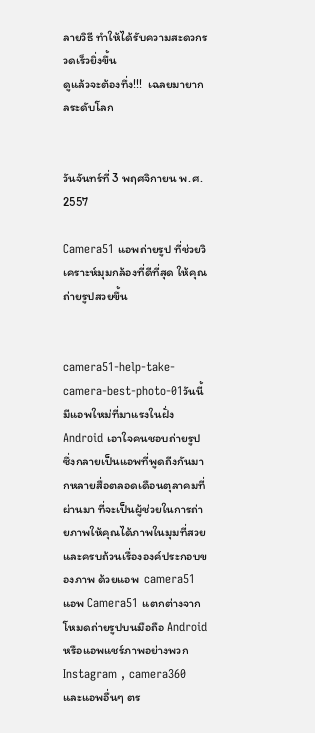ลายวิธี ทำให้ได้รับความสะดวกรวดเร็วยิ่งขึ้น
ดูแล้วจะต้องทึ่ง!!!  เฉลยมายากลระดับโลก


วันจันทร์ที่ 3 พฤศจิกายน พ.ศ. 2557

Camera51 แอพถ่ายรูป ที่ช่วยวิเคราะห์มุมกล้องที่ดีที่สุด ให้คุณถ่ายรูปสวยขึ้น


camera51-help-take-camera-best-photo-01วันนี้มีแอพใหม่ที่มาแรงในฝั่ง Android เอาใจคนชอบถ่ายรูป  ซึ่งกลายเป็นแอพที่พูดถีงกันมากหลายสื่อตลอดเดือนตุลาคมที่ผ่านมา ที่จะเป็นผู้ช่วยในการถ่ายภาพให้คุณได้ภาพในมุมที่สวย และครบถ้วนเรื่ององค์ประกอบของภาพ ด้วยแอพ  camera51
แอพ Camera51 แตกต่างจากโหมดถ่ายรูปบนมือถือ Android หรือแอพแชร์ภาพอย่างพวก Instagram , camera360 และแอพอื่นๆ ตร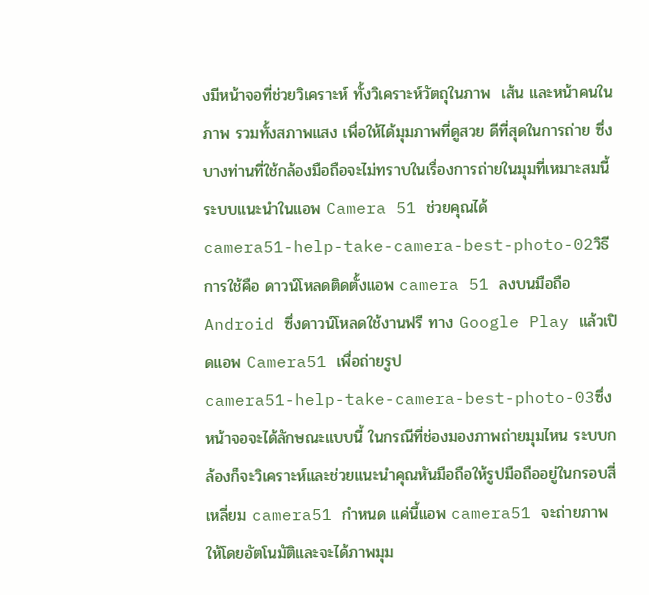งมีหน้าจอที่ช่วยวิเคราะห์ ทั้งวิเคราะห์วัตถุในภาพ  เส้น และหน้าคนในภาพ รวมทั้งสภาพแสง เพื่อให้ได้มุมภาพที่ดูสวย ดีที่สุดในการถ่าย ซึ่งบางท่านที่ใช้กล้องมือถือจะไม่ทราบในเรื่องการถ่ายในมุมที่เหมาะสมนี้ ระบบแนะนำในแอพ Camera 51 ช่วยคุณได้
camera51-help-take-camera-best-photo-02วิธีการใช้คือ ดาวน์โหลดติดตั้งแอพ camera 51 ลงบนมือถือ Android ซึ่งดาวน์โหลดใช้งานฟรี ทาง Google Play แล้วเปิดแอพ Camera51 เพื่อถ่ายรูป
camera51-help-take-camera-best-photo-03ซึ่งหน้าจอจะได้ลักษณะแบบนี้ ในกรณีที่ช่องมองภาพถ่ายมุมไหน ระบบกล้องก็จะวิเคราะห์และช่วยแนะนำคุณหันมือถือให้รูปมือถืออยู่ในกรอบสี่เหลี่ยม camera51 กำหนด แค่นี้แอพ camera51 จะถ่ายภาพให้โดยอัตโนมัติและจะได้ภาพมุม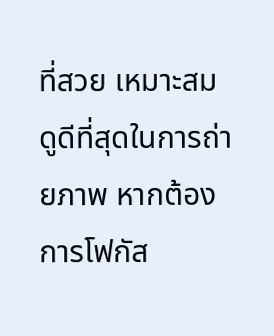ที่สวย เหมาะสม ดูดีที่สุดในการถ่ายภาพ หากต้องการโฟกัส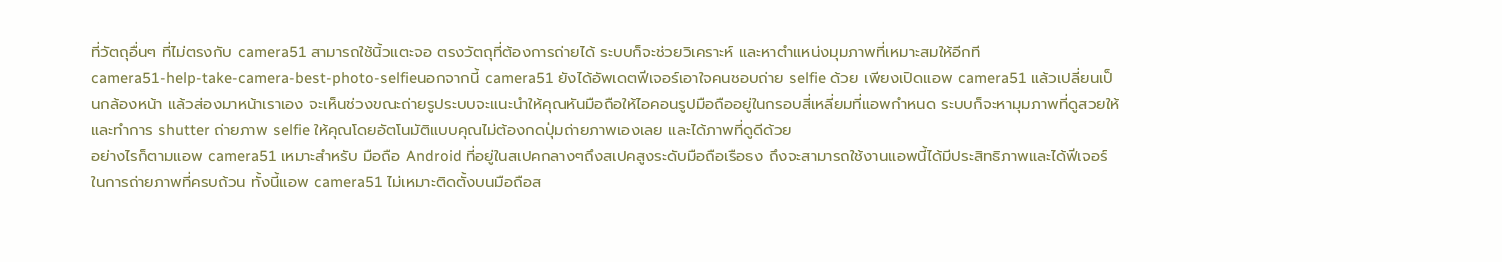ที่วัตถุอื่นๆ ที่ไม่ตรงกับ camera51 สามารถใช้นิ้วแตะจอ ตรงวัตถุที่ต้องการถ่ายได้ ระบบก็จะช่วยวิเคราะห์ และหาตำแหน่งมุมภาพที่เหมาะสมให้อีกที
camera51-help-take-camera-best-photo-selfieนอกจากนี้ camera51 ยังได้อัพเดตฟีเจอร์เอาใจคนชอบถ่าย selfie ด้วย เพียงเปิดแอพ camera51 แล้วเปลี่ยนเป็นกล้องหน้า แล้วส่องมาหน้าเราเอง จะเห็นช่วงขณะถ่ายรูประบบจะแนะนำให้คุณหันมือถือให้ไอคอนรูปมือถืออยู่ในกรอบสี่เหลี่ยมที่แอพกำหนด ระบบก็จะหามุมภาพที่ดูสวยให้ และทำการ shutter ถ่ายภาพ selfie ให้คุณโดยอัตโนมัติแบบคุณไม่ต้องกดปุ่มถ่ายภาพเองเลย และได้ภาพที่ดูดีด้วย
อย่างไรก็ตามแอพ camera51 เหมาะสำหรับ มือถือ Android ที่อยู่ในสเปคกลางๆถึงสเปคสูงระดับมือถือเรือธง ถึงจะสามารถใช้งานแอพนี้ได้มีประสิทธิภาพและได้ฟีเจอร์ในการถ่ายภาพที่ครบถ้วน ทั้งนี้แอพ camera51 ไม่เหมาะติดตั้งบนมือถือส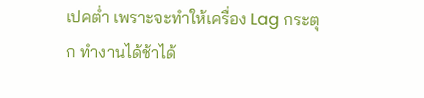เปคต่ำ เพราะจะทำให้เครื่อง Lag กระตุก ทำงานได้ช้าได้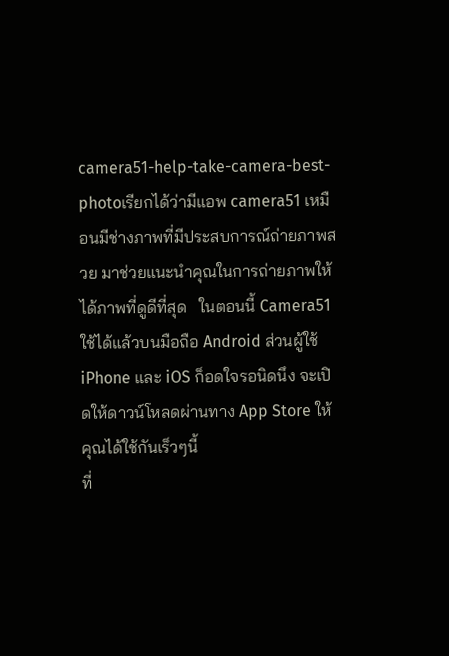camera51-help-take-camera-best-photoเรียกได้ว่ามีแอพ camera51 เหมือนมีช่างภาพที่มีประสบการณ์ถ่ายภาพสวย มาช่วยแนะนำคุณในการถ่ายภาพให้ได้ภาพที่ดูดีที่สุด   ในตอนนี้ Camera51 ใช้ได้แล้วบนมือถือ Android ส่วนผู้ใช้ iPhone และ iOS ก็อดใจรอนิดนึง จะเปิดให้ดาวน์โหลดผ่านทาง App Store ให้คุณได้ใช้กันเร็วๆนี้
ที่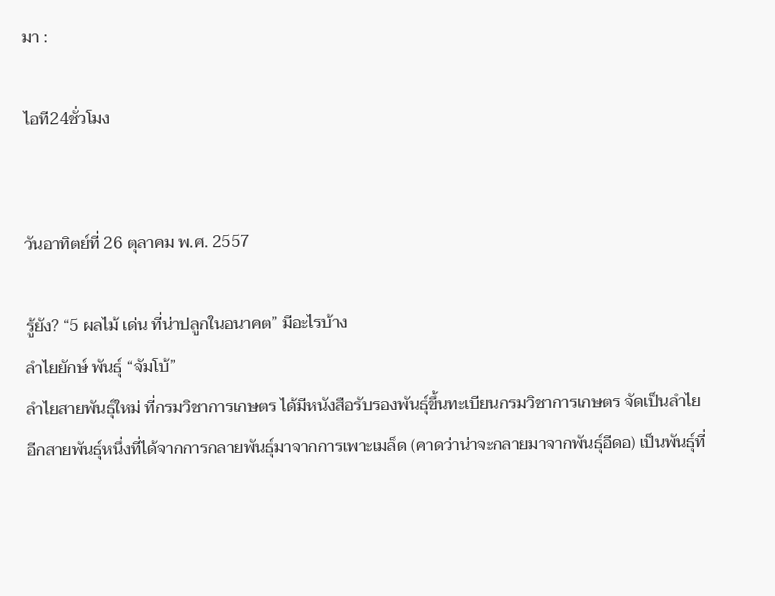มา :

ไอที24ชั่วโมง


วันอาทิตย์ที่ 26 ตุลาคม พ.ศ. 2557

รู้ยัง? “5 ผลไม้ เด่น ที่น่าปลูกในอนาคต” มีอะไรบ้าง
ลำไยยักษ์ พันธุ์ “จัมโบ้”
ลำไยสายพันธุ์ใหม่ ที่กรมวิชาการเกษตร ได้มีหนังสือรับรองพันธุ์ขึ้นทะเบียนกรมวิชาการเกษตร จัดเป็นลำไยอีกสายพันธุ์หนึ่งที่ได้จากการกลายพันธุ์มาจากการเพาะเมล็ด (คาดว่าน่าจะกลายมาจากพันธุ์อีดอ) เป็นพันธุ์ที่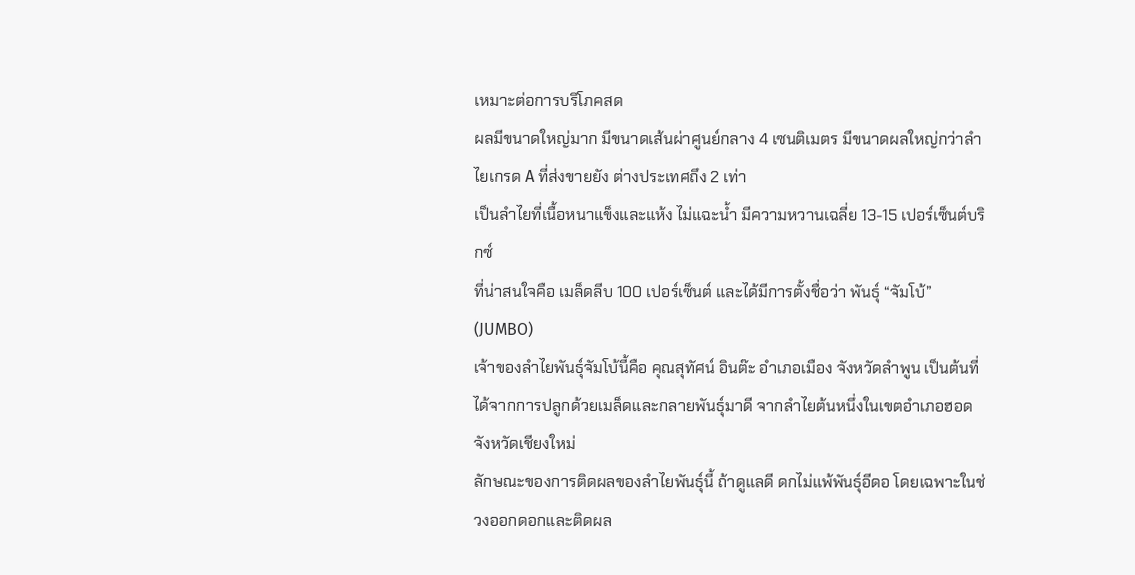เหมาะต่อการบริโภคสด
ผลมีขนาดใหญ่มาก มีขนาดเส้นผ่าศูนย์กลาง 4 เซนติเมตร มีขนาดผลใหญ่กว่าลำไยเกรด A ที่ส่งขายยัง ต่างประเทศถึง 2 เท่า
เป็นลำไยที่เนื้อหนาแข็งและแห้ง ไม่แฉะน้ำ มีความหวานเฉลี่ย 13-15 เปอร์เซ็นต์บริกซ์
ที่น่าสนใจคือ เมล็ดลีบ 100 เปอร์เซ็นต์ และได้มีการตั้งชื่อว่า พันธุ์ “จัมโบ้” (JUMBO)
เจ้าของลำไยพันธุ์จัมโบ้นี้คือ คุณสุทัศน์ อินต๊ะ อำเภอเมือง จังหวัดลำพูน เป็นต้นที่ได้จากการปลูกด้วยเมล็ดและกลายพันธุ์มาดี จากลำไยต้นหนึ่งในเขตอำเภอฮอด จังหวัดเชียงใหม่
ลักษณะของการติดผลของลำไยพันธุ์นี้ ถ้าดูแลดี ดกไม่แพ้พันธุ์อีดอ โดยเฉพาะในช่วงออกดอกและติดผล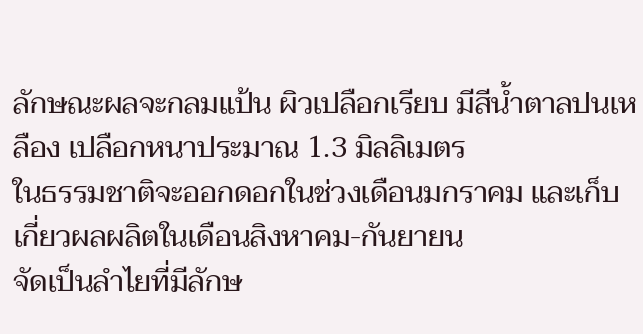ลักษณะผลจะกลมแป้น ผิวเปลือกเรียบ มีสีน้ำตาลปนเหลือง เปลือกหนาประมาณ 1.3 มิลลิเมตร
ในธรรมชาติจะออกดอกในช่วงเดือนมกราคม และเก็บเกี่ยวผลผลิตในเดือนสิงหาคม-กันยายน
จัดเป็นลำไยที่มีลักษ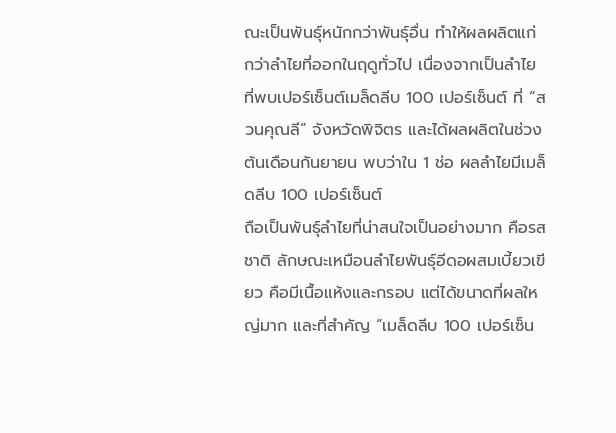ณะเป็นพันธุ์หนักกว่าพันธุ์อื่น ทำให้ผลผลิตแก่กว่าลำไยที่ออกในฤดูทั่วไป เนื่องจากเป็นลำไยที่พบเปอร์เซ็นต์เมล็ดลีบ 100 เปอร์เซ็นต์ ที่ “สวนคุณลี” จังหวัดพิจิตร และได้ผลผลิตในช่วงต้นเดือนกันยายน พบว่าใน 1 ช่อ ผลลำไยมีเมล็ดลีบ 100 เปอร์เซ็นต์
ถือเป็นพันธุ์ลำไยที่น่าสนใจเป็นอย่างมาก คือรสชาติ ลักษณะเหมือนลำไยพันธุ์อีดอผสมเบี้ยวเขียว คือมีเนื้อแห้งและกรอบ แต่ได้ขนาดที่ผลใหญ่มาก และที่สำคัญ “เมล็ดลีบ 100 เปอร์เซ็น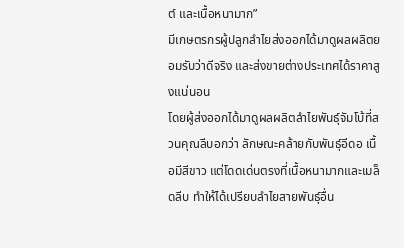ต์ และเนื้อหนามาก”
มีเกษตรกรผู้ปลูกลำไยส่งออกได้มาดูผลผลิตยอมรับว่าดีจริง และส่งขายต่างประเทศได้ราคาสูงแน่นอน
โดยผู้ส่งออกได้มาดูผลผลิตลำไยพันธุ์จัมโบ้ที่สวนคุณลีบอกว่า ลักษณะคล้ายกับพันธุ์อีดอ เนื้อมีสีขาว แต่โดดเด่นตรงที่เนื้อหนามากและเมล็ดลีบ ทำให้ได้เปรียบลำไยสายพันธุ์อื่น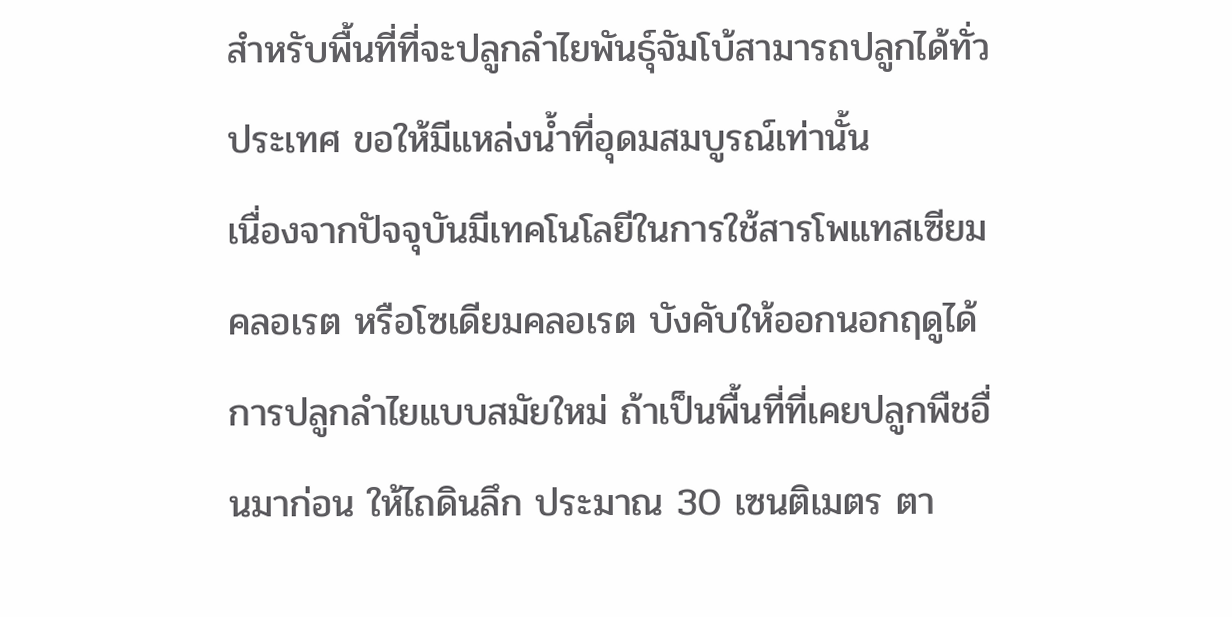สำหรับพื้นที่ที่จะปลูกลำไยพันธุ์จัมโบ้สามารถปลูกได้ทั่วประเทศ ขอให้มีแหล่งน้ำที่อุดมสมบูรณ์เท่านั้น
เนื่องจากปัจจุบันมีเทคโนโลยีในการใช้สารโพแทสเซียมคลอเรต หรือโซเดียมคลอเรต บังคับให้ออกนอกฤดูได้
การปลูกลำไยแบบสมัยใหม่ ถ้าเป็นพื้นที่ที่เคยปลูกพืชอื่นมาก่อน ให้ไถดินลึก ประมาณ 30 เซนติเมตร ตา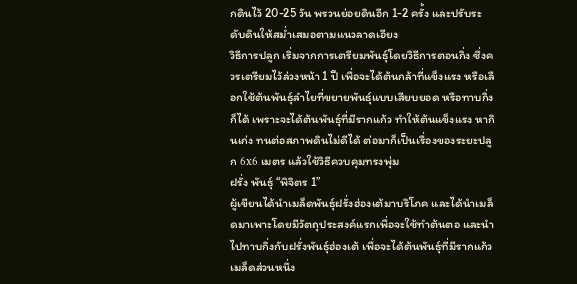กดินไว้ 20-25 วัน พรวนย่อยดินอีก 1-2 ครั้ง และปรับระดับดินให้สม่ำเสมอตามแนวลาดเอียง
วิธีการปลูก เริ่มจากการเตรียมพันธุ์โดยวิธีการตอนกิ่ง ซึ่งควรเตรียมไว้ล่วงหน้า 1 ปี เพื่อจะได้ต้นกล้าที่แข็งแรง หรือเลือกใช้ต้นพันธุ์ลำไยที่ขยายพันธุ์แบบเสียบยอด หรือทาบกิ่งก็ได้ เพราะจะได้ต้นพันธุ์ที่มีรากแก้ว ทำให้ต้นแข็งแรง หากินเก่ง ทนต่อสภาพดินไม่ดีได้ ต่อมาก็เป็นเรื่องของระยะปลูก 6x6 เมตร แล้วใช้วิธีควบคุมทรงพุ่ม
ฝรั่ง พันธุ์ “พิจิตร 1”
ผู้เขียนได้นำเมล็ดพันธุ์ฝรั่งฮ่องเต้มาบริโภค และได้นำเมล็ดมาเพาะโดยมีวัตถุประสงค์แรกเพื่อจะใช้ทำต้นตอ และนำไปทาบกิ่งกับฝรั่งพันธุ์ฮ่องเต้ เพื่อจะได้ต้นพันธุ์ที่มีรากแก้ว เมล็ดส่วนหนึ่ง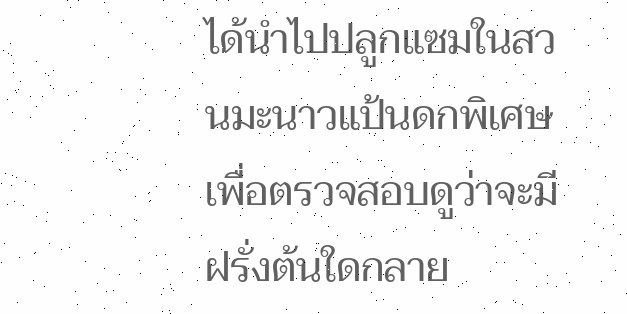ได้นำไปปลูกแซมในสวนมะนาวแป้นดกพิเศษ เพื่อตรวจสอบดูว่าจะมีฝรั่งต้นใดกลาย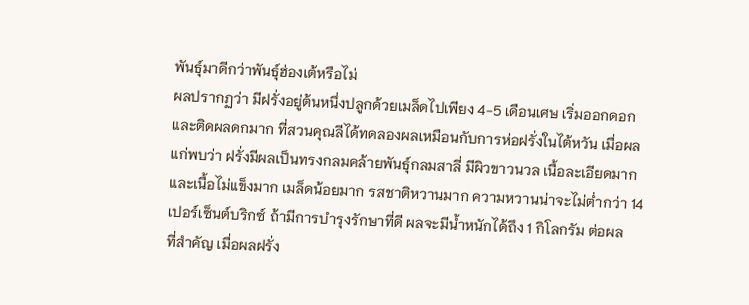พันธุ์มาดีกว่าพันธุ์ฮ่องเต้หรือไม่
ผลปรากฏว่า มีฝรั่งอยู่ต้นหนึ่งปลูกด้วยเมล็ดไปเพียง 4-5 เดือนเศษ เริ่มออกดอกและติดผลดกมาก ที่สวนคุณลีได้ทดลองผลเหมือนกับการห่อฝรั่งในไต้หวัน เมื่อผลแก่พบว่า ฝรั่งมีผลเป็นทรงกลมคล้ายพันธุ์กลมสาลี่ มีผิวขาวนวล เนื้อละเอียดมาก และเนื้อไม่แข็งมาก เมล็ดน้อยมาก รสชาติหวานมาก ความหวานน่าจะไม่ต่ำกว่า 14 เปอร์เซ็นต์บริกซ์ ถ้ามีการบำรุงรักษาที่ดี ผลจะมีน้ำหนักได้ถึง 1 กิโลกรัม ต่อผล
ที่สำคัญ เมื่อผลฝรั่ง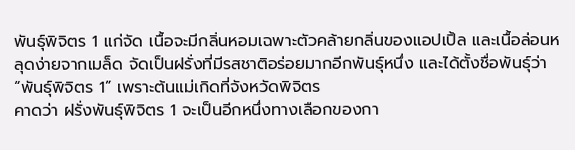พันธุ์พิจิตร 1 แก่จัด เนื้อจะมีกลิ่นหอมเฉพาะตัวคล้ายกลิ่นของแอปเปิ้ล และเนื้อล่อนหลุดง่ายจากเมล็ด จัดเป็นฝรั่งที่มีรสชาติอร่อยมากอีกพันธุ์หนึ่ง และได้ตั้งชื่อพันธุ์ว่า “พันธุ์พิจิตร 1” เพราะต้นแม่เกิดที่จังหวัดพิจิตร
คาดว่า ฝรั่งพันธุ์พิจิตร 1 จะเป็นอีกหนึ่งทางเลือกของกา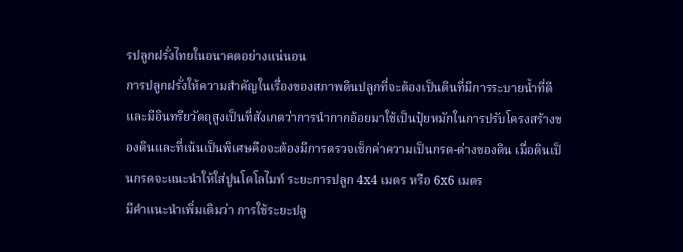รปลูกฝรั่งไทยในอนาคตอย่างแน่นอน
การปลูกฝรั่งให้ความสำคัญในเรื่องของสภาพดินปลูกที่จะต้องเป็นดินที่มีการระบายน้ำที่ดีและมีอินทรียวัตถุสูงเป็นที่สังเกตว่าการนำกากอ้อยมาใช้เป็นปุ๋ยหมักในการปรับโครงสร้างของดินและที่เน้นเป็นพิเศษคือจะต้องมีการตรวจเช็กค่าความเป็นกรด-ด่างของดิน เมื่อดินเป็นกรดจะแนะนำให้ใส่ปูนโดโลไมท์ ระยะการปลูก 4x4 เมตร หรือ 6x6 เมตร
มีคำแนะนำเพิ่มเติมว่า การใช้ระยะปลู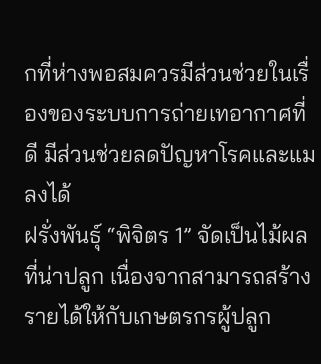กที่ห่างพอสมควรมีส่วนช่วยในเรื่องของระบบการถ่ายเทอากาศที่ดี มีส่วนช่วยลดปัญหาโรคและแมลงได้
ฝรั่งพันธุ์ “พิจิตร 1” จัดเป็นไม้ผลที่น่าปลูก เนื่องจากสามารถสร้างรายได้ให้กับเกษตรกรผู้ปลูก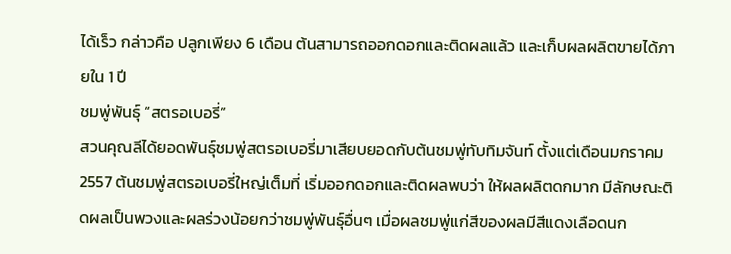ได้เร็ว กล่าวคือ ปลูกเพียง 6 เดือน ต้นสามารถออกดอกและติดผลแล้ว และเก็บผลผลิตขายได้ภายใน 1 ปี
ชมพู่พันธุ์ “สตรอเบอรี่”
สวนคุณลีได้ยอดพันธุ์ชมพู่สตรอเบอรี่มาเสียบยอดกับต้นชมพู่ทับทิมจันท์ ตั้งแต่เดือนมกราคม 2557 ต้นชมพู่สตรอเบอรี่ใหญ่เต็มที่ เริ่มออกดอกและติดผลพบว่า ให้ผลผลิตดกมาก มีลักษณะติดผลเป็นพวงและผลร่วงน้อยกว่าชมพู่พันธุ์อื่นๆ เมื่อผลชมพู่แก่สีของผลมีสีแดงเลือดนก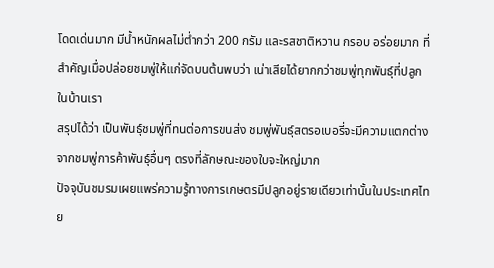โดดเด่นมาก มีน้ำหนักผลไม่ต่ำกว่า 200 กรัม และรสชาติหวาน กรอบ อร่อยมาก ที่สำคัญเมื่อปล่อยชมพู่ให้แก่จัดบนต้นพบว่า เน่าเสียได้ยากกว่าชมพู่ทุกพันธุ์ที่ปลูกในบ้านเรา
สรุปได้ว่า เป็นพันธุ์ชมพู่ที่ทนต่อการขนส่ง ชมพู่พันธุ์สตรอเบอรี่จะมีความแตกต่างจากชมพู่การค้าพันธุ์อื่นๆ ตรงที่ลักษณะของใบจะใหญ่มาก
ปัจจุบันชมรมเผยแพร่ความรู้ทางการเกษตรมีปลูกอยู่รายเดียวเท่านั้นในประเทศไทย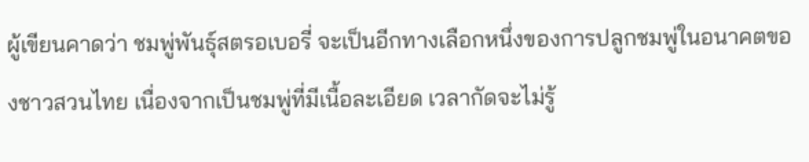ผู้เขียนคาดว่า ชมพู่พันธุ์สตรอเบอรี่ จะเป็นอีกทางเลือกหนึ่งของการปลูกชมพู่ในอนาคตของชาวสวนไทย เนื่องจากเป็นชมพู่ที่มีเนื้อละเอียด เวลากัดจะไม่รู้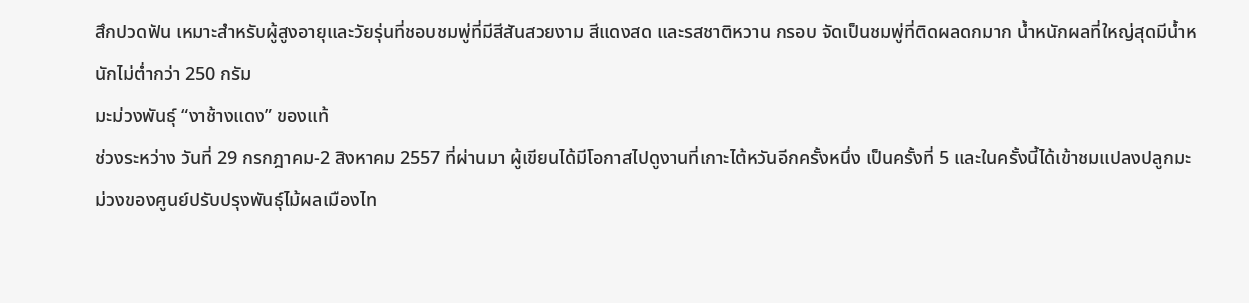สึกปวดฟัน เหมาะสำหรับผู้สูงอายุและวัยรุ่นที่ชอบชมพู่ที่มีสีสันสวยงาม สีแดงสด และรสชาติหวาน กรอบ จัดเป็นชมพู่ที่ติดผลดกมาก น้ำหนักผลที่ใหญ่สุดมีน้ำหนักไม่ต่ำกว่า 250 กรัม
มะม่วงพันธุ์ “งาช้างแดง” ของแท้
ช่วงระหว่าง วันที่ 29 กรกฎาคม-2 สิงหาคม 2557 ที่ผ่านมา ผู้เขียนได้มีโอกาสไปดูงานที่เกาะไต้หวันอีกครั้งหนึ่ง เป็นครั้งที่ 5 และในครั้งนี้ได้เข้าชมแปลงปลูกมะม่วงของศูนย์ปรับปรุงพันธุ์ไม้ผลเมืองไท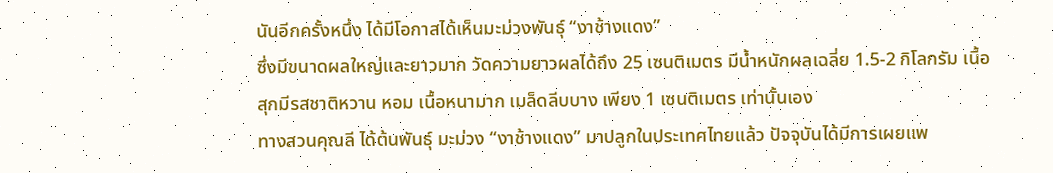นันอีกครั้งหนึ่ง ได้มีโอกาสได้เห็นมะม่วงพันธุ์ “งาช้างแดง”
ซึ่งมีขนาดผลใหญ่และยาวมาก วัดความยาวผลได้ถึง 25 เซนติเมตร มีน้ำหนักผลเฉลี่ย 1.5-2 กิโลกรัม เนื้อสุกมีรสชาติหวาน หอม เนื้อหนามาก เมล็ดลีบบาง เพียง 1 เซนติเมตร เท่านั้นเอง
ทางสวนคุณลี ได้ต้นพันธุ์ มะม่วง “งาช้างแดง” มาปลูกในประเทศไทยแล้ว ปัจจุบันได้มีการเผยแพ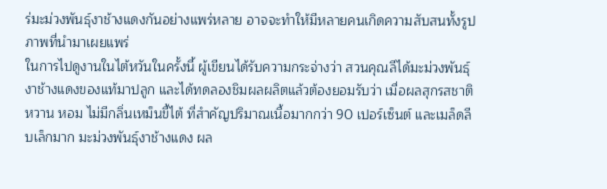ร่มะม่วงพันธุ์งาช้างแดงกันอย่างแพร่หลาย อาจจะทำให้มีหลายคนเกิดความสับสนทั้งรูปภาพที่นำมาเผยแพร่
ในการไปดูงานในไต้หวันในครั้งนี้ ผู้เขียนได้รับความกระจ่างว่า สวนคุณลีได้มะม่วงพันธุ์งาช้างแดงของแท้มาปลูก และได้ทดลองชิมผลผลิตแล้วต้องยอมรับว่า เมื่อผลสุกรสชาติหวาน หอม ไม่มีกลิ่นเหม็นขี้ไต้ ที่สำคัญปริมาณเนื้อมากกว่า 90 เปอร์เซ็นต์ และเมล็ดลีบเล็กมาก มะม่วงพันธุ์งาช้างแดง ผล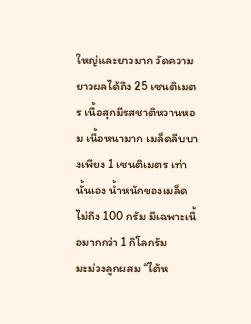ใหญ่และยาวมาก วัดความยาวผลได้ถึง 25 เซนติเมตร เนื้อสุกมีรสชาติหวานหอม เนื้อหนามาก เมล็ดลีบบางเพียง 1 เซนติเมตร เท่านั้นเอง น้ำหนักของเมล็ดไม่ถึง 100 กรัม มีเฉพาะเนื้อมากกว่า 1 กิโลกรัม
มะม่วงลูกผสม “ไต้ห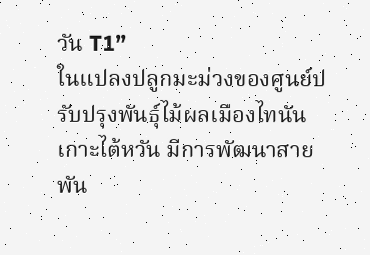วัน T1”
ในแปลงปลูกมะม่วงของศูนย์ปรับปรุงพันธุ์ไม้ผลเมืองไทนัน เกาะไต้หวัน มีการพัฒนาสายพัน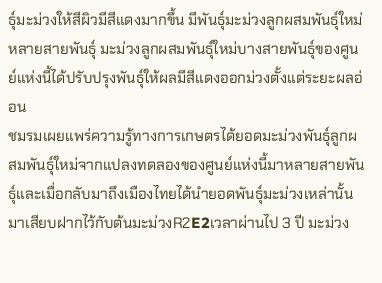ธุ์มะม่วงให้สีผิวมีสีแดงมากขึ้น มีพันธุ์มะม่วงลูกผสมพันธุ์ใหม่หลายสายพันธุ์ มะม่วงลูกผสมพันธุ์ใหม่บางสายพันธุ์ของศูนย์แห่งนี้ได้ปรับปรุงพันธุ์ให้ผลมีสีแดงออกม่วงตั้งแต่ระยะผลอ่อน
ชมรมเผยแพร่ความรู้ทางการเกษตรได้ยอดมะม่วงพันธุ์ลูกผสมพันธุ์ใหม่จากแปลงทดลองของศูนย์แห่งนี้มาหลายสายพันธุ์และเมื่อกลับมาถึงเมืองไทยได้นำยอดพันธุ์มะม่วงเหล่านั้นมาเสียบฝากไว้กับต้นมะม่วงR2E2เวลาผ่านไป 3 ปี มะม่วง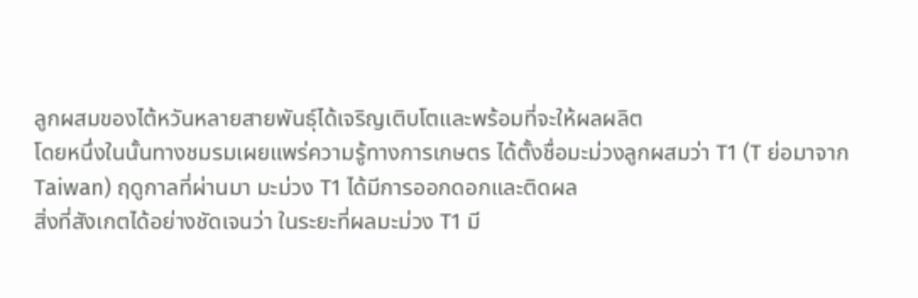ลูกผสมของไต้หวันหลายสายพันธุ์ได้เจริญเติบโตและพร้อมที่จะให้ผลผลิต
โดยหนึ่งในนั้นทางชมรมเผยแพร่ความรู้ทางการเกษตร ได้ตั้งชื่อมะม่วงลูกผสมว่า T1 (T ย่อมาจาก Taiwan) ฤดูกาลที่ผ่านมา มะม่วง T1 ได้มีการออกดอกและติดผล
สิ่งที่สังเกตได้อย่างชัดเจนว่า ในระยะที่ผลมะม่วง T1 มี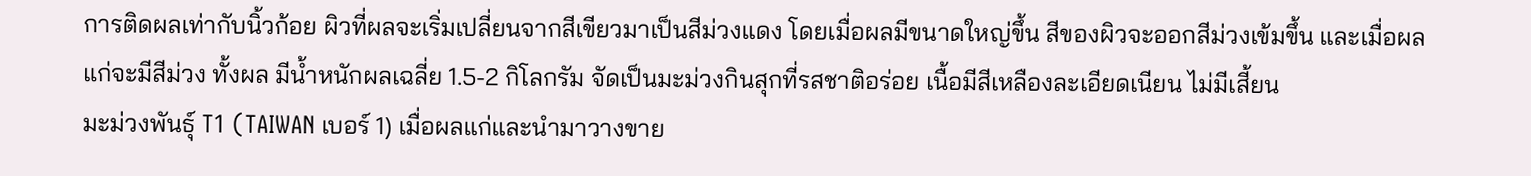การติดผลเท่ากับนิ้วก้อย ผิวที่ผลจะเริ่มเปลี่ยนจากสีเขียวมาเป็นสีม่วงแดง โดยเมื่อผลมีขนาดใหญ่ขึ้น สีของผิวจะออกสีม่วงเข้มขึ้น และเมื่อผลแก่จะมีสีม่วง ทั้งผล มีน้ำหนักผลเฉลี่ย 1.5-2 กิโลกรัม จัดเป็นมะม่วงกินสุกที่รสชาติอร่อย เนื้อมีสีเหลืองละเอียดเนียน ไม่มีเสี้ยน
มะม่วงพันธุ์ T1 (TAIWAN เบอร์ 1) เมื่อผลแก่และนำมาวางขาย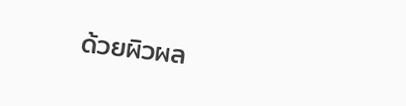ด้วยผิวผล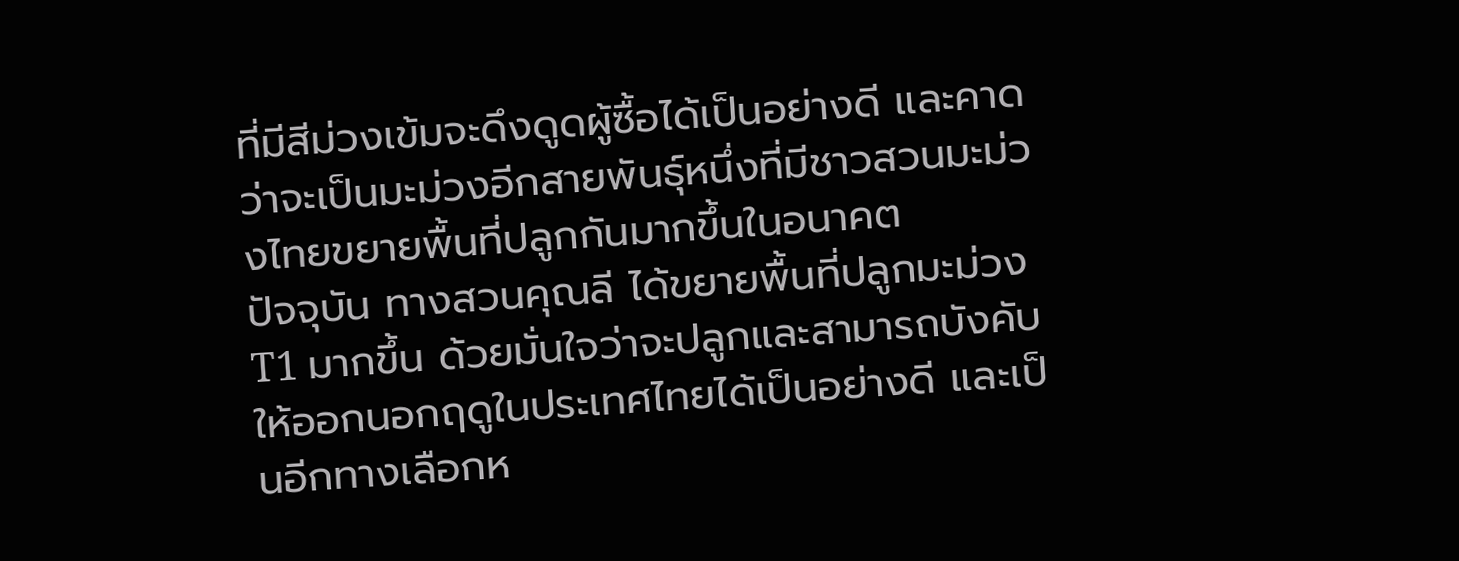ที่มีสีม่วงเข้มจะดึงดูดผู้ซื้อได้เป็นอย่างดี และคาดว่าจะเป็นมะม่วงอีกสายพันธุ์หนึ่งที่มีชาวสวนมะม่วงไทยขยายพื้นที่ปลูกกันมากขึ้นในอนาคต
ปัจจุบัน ทางสวนคุณลี ได้ขยายพื้นที่ปลูกมะม่วง T1 มากขึ้น ด้วยมั่นใจว่าจะปลูกและสามารถบังคับให้ออกนอกฤดูในประเทศไทยได้เป็นอย่างดี และเป็นอีกทางเลือกห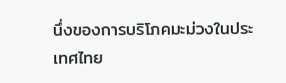นึ่งของการบริโภคมะม่วงในประเทศไทย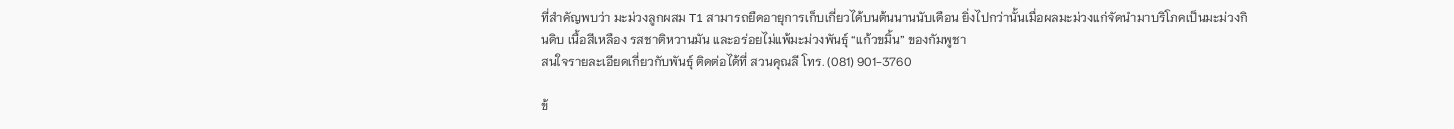ที่สำคัญพบว่า มะม่วงลูกผสม T1 สามารถยืดอายุการเก็บเกี่ยวได้บนต้นนานนับเดือน ยิ่งไปกว่านั้นเมื่อผลมะม่วงแก่จัดนำมาบริโภคเป็นมะม่วงกินดิบ เนื้อสีเหลือง รสชาติหวานมัน และอร่อยไม่แพ้มะม่วงพันธุ์ “แก้วขมิ้น” ของกัมพูชา
สนใจรายละเอียดเกี่ยวกับพันธุ์ ติดต่อได้ที่ สวนคุณลี โทร. (081) 901-3760

ข้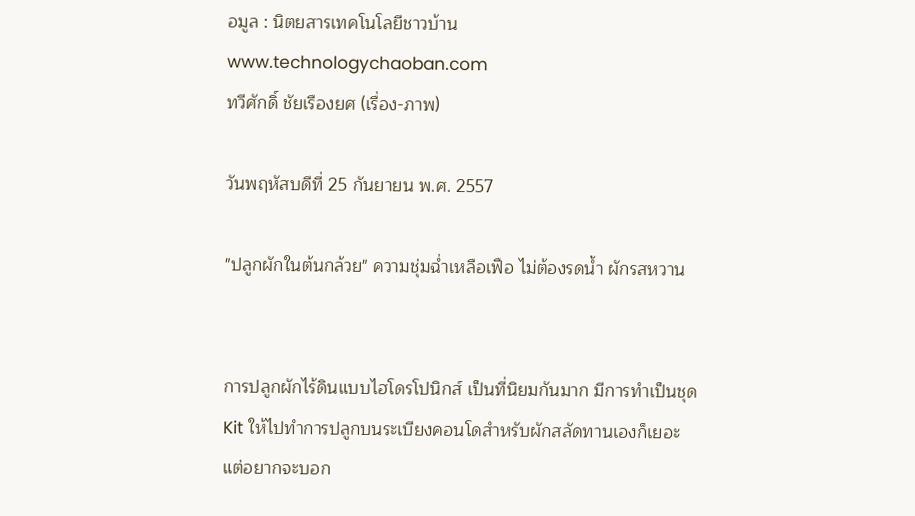อมูล : นิตยสารเทคโนโลยีชาวบ้าน  www.technologychaoban.com
ทวีศักดิ์ ชัยเรืองยศ (เรื่อง-ภาพ)

วันพฤหัสบดีที่ 25 กันยายน พ.ศ. 2557

"ปลูกผักในต้นกล้วย" ความชุ่มฉ่ำเหลือเฟือ ไม่ต้องรดน้ำ ผักรสหวาน


การปลูกผักไร้ดินแบบไฮโดรโปนิกส์ เป็นที่นิยมกันมาก มีการทำเป็นชุด Kit ให้ไปทำการปลูกบนระเบียงคอนโดสำหรับผักสลัดทานเองก็เยอะ แต่อยากจะบอก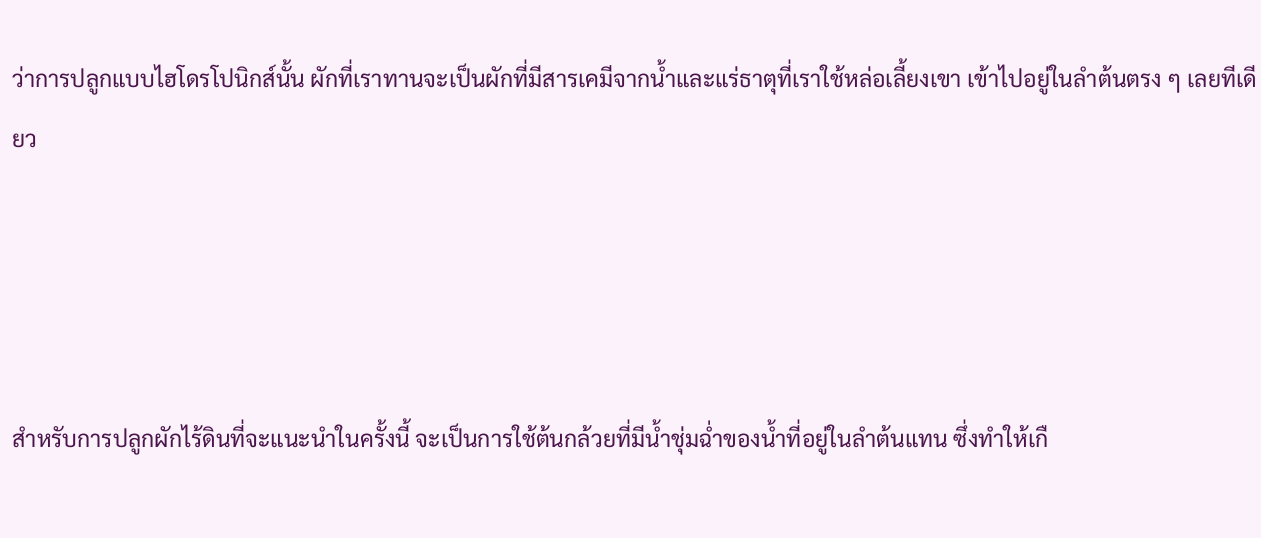ว่าการปลูกแบบไฮโดรโปนิกส์นั้น ผักที่เราทานจะเป็นผักที่มีสารเคมีจากน้ำและแร่ธาตุที่เราใช้หล่อเลี้ยงเขา เข้าไปอยู่ในลำต้นตรง ๆ เลยทีเดียว




สำหรับการปลูกผักไร้ดินที่จะแนะนำในครั้งนี้ จะเป็นการใช้ต้นกล้วยที่มีน้ำชุ่มฉ่ำของน้ำที่อยู่ในลำต้นแทน ซึ่งทำให้เกื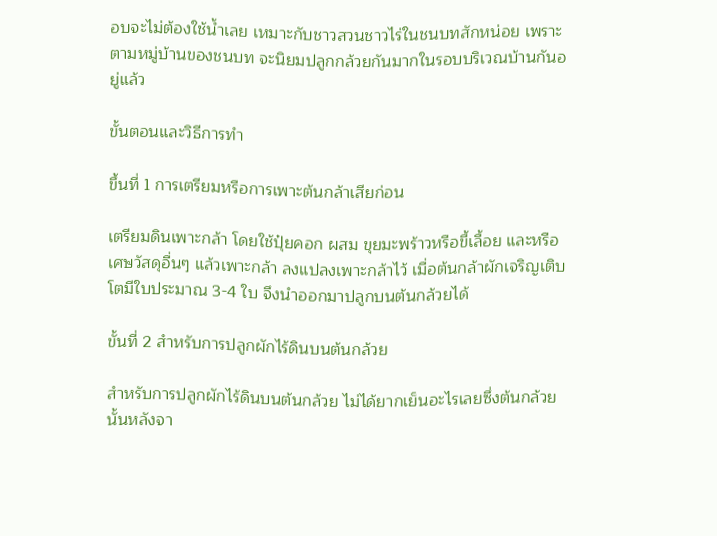อบจะไม่ต้องใช้น้ำเลย เหมาะกับชาวสวนชาวไร่ในชนบทสักหน่อย เพราะตามหมู่บ้านของชนบท จะนิยมปลูกกล้วยกันมากในรอบบริเวณบ้านกันอยู่แล้ว

ขั้นตอนและวิธีการทำ

ขึ้นที่ 1 การเตรียมหรือการเพาะต้นกล้าเสียก่อน

เตรียมดินเพาะกล้า โดยใช้ปุ๋ยคอก ผสม ขุยมะพร้าวหรือขี้เลื้อย และหรือเศษวัสดุอื่นๆ แล้วเพาะกล้า ลงแปลงเพาะกล้าไว้ เมื่อต้นกล้าผักเจริญเติบโตมีใบประมาณ 3-4 ใบ จึงนำออกมาปลูกบนต้นกล้วยได้

ขั้นที่ 2 สำหรับการปลูกผักไร้ดินบนต้นกล้วย

สำหรับการปลูกผักไร้ดินบนต้นกล้วย ไม่ได้ยากเย็นอะไรเลยซึ่งต้นกล้วยนั้นหลังจา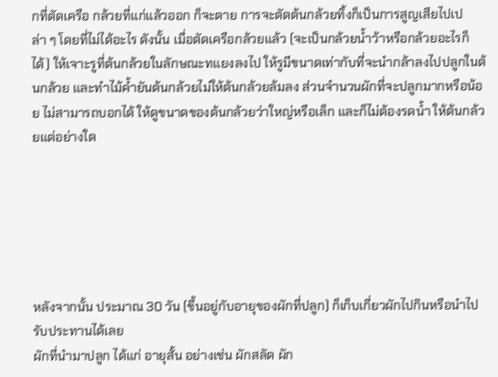กที่ตัดเครือ กล้วยที่แก่แล้วออก ก็จะตาย การจะตัดต้นกล้วยทิ้งก็เป็นการสูญเสียไปเปล่า ๆ โดยที่ไม่ได้อะไร ดังนั้น เมื่อตัดเครือกล้วยแล้ว (จะเป็นกล้วยน้ำว้าหรือกล้วยอะไรก็ได้) ให้เจาะรูที่ต้นกล้วยในลักษณะทแยงลงไป ให้รูมีขนาดเท่ากับที่จะนำกล้าลงไปปลูกในต้นกล้วย และทำไม้ค้ำยันต้นกล้วยไม่ให้ต้นกล้วยล้มลง ส่วนจำนวนผักที่จะปลูกมากหรือน้อย ไม่สามารถบอกได้ ให้ดูขนาดของต้นกล้วยว่าใหญ่หรือเล็ก และก็ไม่ต้องรดน้ำ ให้ต้นกล้วยแต่อย่างใด






หลังจากนั้น ประมาณ 30 วัน (ขึ้นอยู่กับอายุของผักที่ปลูก) ก็เก็บเกี่ยวผักไปกินหรือนำไปรับประทานได้เลย
ผักที่นำมาปลูก ได้แก่ อายุสั้น อย่างเช่น ผักสลัด ผัก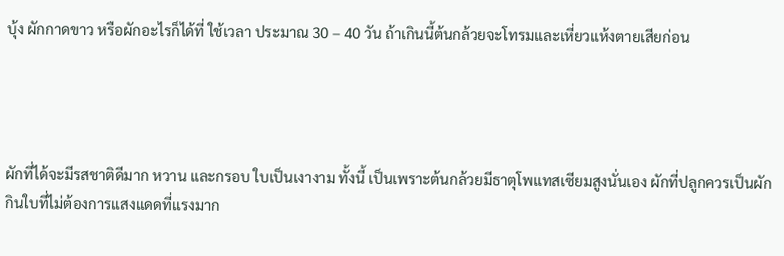บุ้ง ผักกาดขาว หรือผักอะไรก็ได้ที่ ใช้เวลา ประมาณ 30 – 40 วัน ถ้าเกินนี้ต้นกล้วยจะโทรมและเหี่ยวแห้งตายเสียก่อน




ผักที่ได้จะมีรสชาติดีมาก หวาน และกรอบ ใบเป็นเงางาม ทั้งนี้ เป็นเพราะต้นกล้วยมีธาตุโพแทสเซียมสูงนั่นเอง ผักที่ปลูกควรเป็นผักกินใบที่ไม่ต้องการแสงแดดที่แรงมาก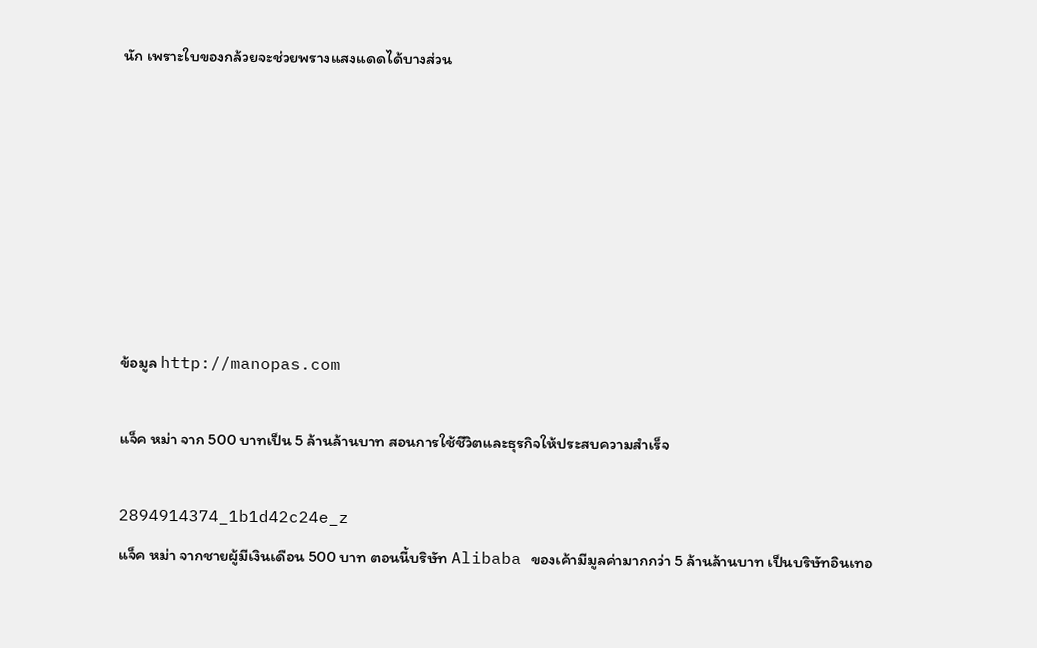นัก เพราะใบของกล้วยจะช่วยพรางแสงแดดได้บางส่วน







ข้อมูล http://manopas.com

แจ็ค หม่า จาก 500 บาทเป็น 5 ล้านล้านบาท สอนการใช้ชีวิตและธุรกิจให้ประสบความสำเร็จ

2894914374_1b1d42c24e_z
แจ็ค หม่า จากชายผู้มีเงินเดือน 500 บาท ตอนนี้บริษัท Alibaba ของเค้ามีมูลค่ามากกว่า 5 ล้านล้านบาท เป็นบริษัทอินเทอ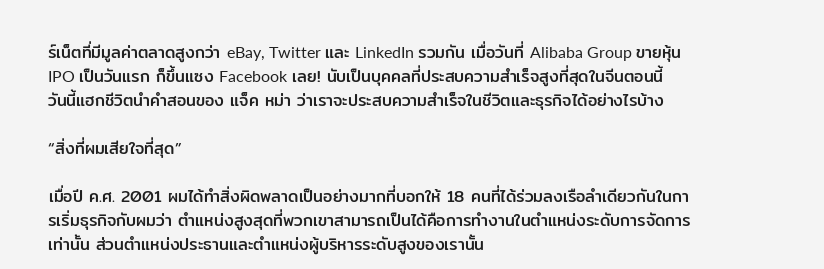ร์เน็ตที่มีมูลค่าตลาดสูงกว่า eBay, Twitter และ LinkedIn รวมกัน เมื่อวันที่ Alibaba Group ขายหุ้น IPO เป็นวันแรก ก็ขึ้นแซง Facebook เลย! นับเป็นบุคคลที่ประสบความสำเร็จสูงที่สุดในจีนตอนนี้
วันนี้แฮกชีวิตนำคำสอนของ แจ็ค หม่า ว่าเราจะประสบความสำเร็จในชีวิตและธุรกิจได้อย่างไรบ้าง

“สิ่งที่ผมเสียใจที่สุด”

เมื่อปี ค.ศ. 2001 ผมได้ทำสิ่งผิดพลาดเป็นอย่างมากที่บอกให้ 18 คนที่ได้ร่วมลงเรือลำเดียวกันในการเริ่มธุรกิจกับผมว่า ตำแหน่งสูงสุดที่พวกเขาสามารถเป็นได้คือการทำงานในตำแหน่งระดับการจัดการเท่านั้น ส่วนตำแหน่งประธานและตำแหน่งผู้บริหารระดับสูงของเรานั้น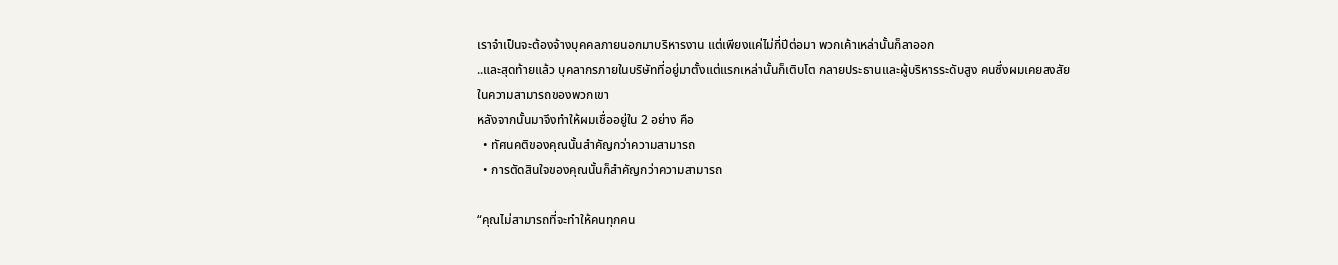เราจำเป็นจะต้องจ้างบุคคลภายนอกมาบริหารงาน แต่เพียงแค่ไม่กี่ปีต่อมา พวกเค้าเหล่านั้นก็ลาออก
..และสุดท้ายแล้ว บุคลากรภายในบริษัทที่อยู่มาตั้งแต่แรกเหล่านั้นก็เติบโต กลายประธานและผู้บริหารระดับสูง คนซึ่งผมเคยสงสัยในความสามารถของพวกเขา
หลังจากนั้นมาจึงทำให้ผมเชื่ออยู่ใน 2 อย่าง คือ
  • ทัศนคติของคุณนั้นสำคัญกว่าความสามารถ
  • การตัดสินใจของคุณนั้นก็สำคัญกว่าความสามารถ

“คุณไม่สามารถที่จะทำให้คนทุกคน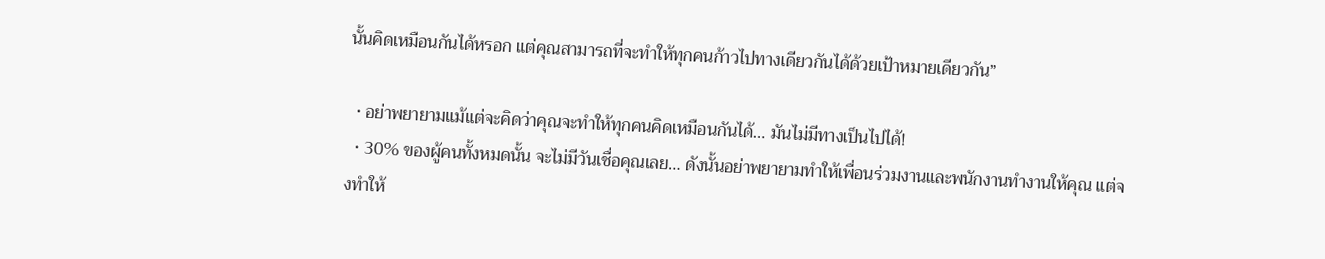นั้นคิดเหมือนกันได้หรอก แต่คุณสามารถที่จะทำให้ทุกคนก้าวไปทางเดียวกันได้ด้วยเป้าหมายเดียวกัน”

  • อย่าพยายามแม้แต่จะคิดว่าคุณจะทำให้ทุกคนคิดเหมือนกันได้… มันไม่มีทางเป็นไปได้!
  • 30% ของผู้คนทั้งหมดนั้น จะไม่มีวันเชื่อคุณเลย… ดังนั้นอย่าพยายามทำให้เพื่อนร่วมงานและพนักงานทำงานให้คุณ แต่จงทำให้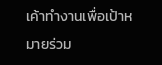เค้าทำงานเพื่อเป้าหมายร่วม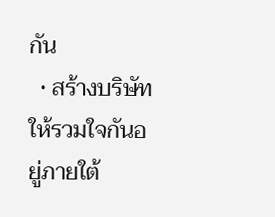กัน
  • สร้างบริษัทให้รวมใจกันอยู่ภายใต้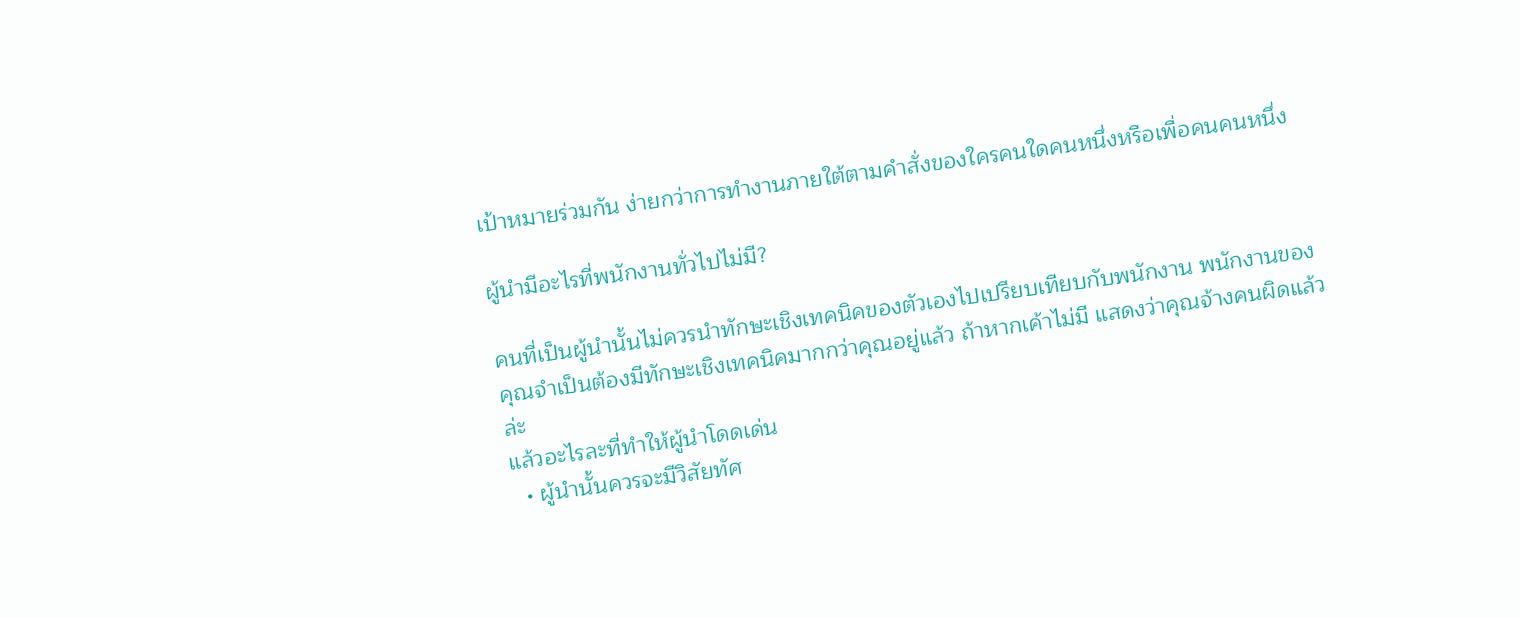เป้าหมายร่วมกัน ง่ายกว่าการทำงานภายใต้ตามคำสั่งของใครคนใดคนหนึ่งหรือเพื่อคนคนหนึ่ง

ผู้นำมีอะไรที่พนักงานทั่วไปไม่มี?

คนที่เป็นผู้นำนั้นไม่ควรนำทักษะเชิงเทคนิคของตัวเองไปเปรียบเทียบกับพนักงาน พนักงานของคุณจำเป็นต้องมีทักษะเชิงเทคนิคมากกว่าคุณอยู่แล้ว ถ้าหากเค้าไม่มี แสดงว่าคุณจ้างคนผิดแล้วล่ะ
แล้วอะไรละที่ทำให้ผู้นำโดดเด่น
  • ผู้นำนั้นควรจะมีวิสัยทัศ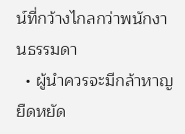น์ที่กว้างไกลกว่าพนักงานธรรมดา
  • ผู้นำควรจะมีกล้าหาญ ยืดหยัด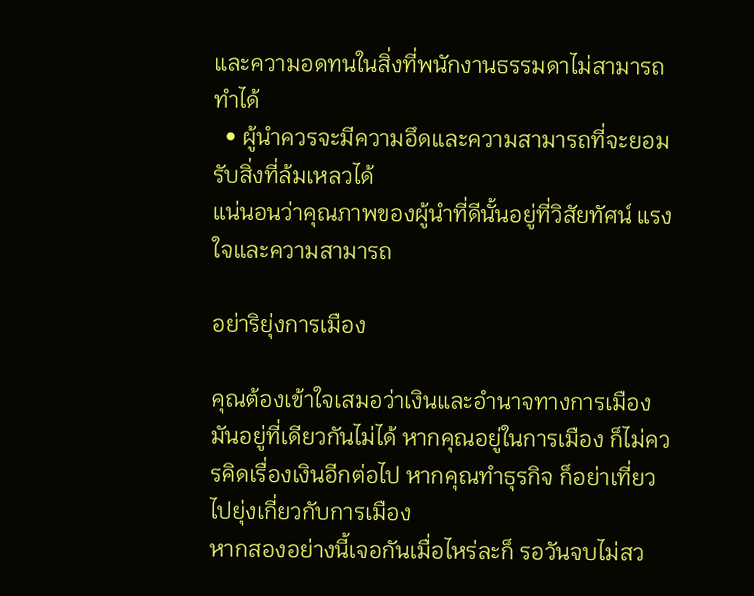และความอดทนในสิ่งที่พนักงานธรรมดาไม่สามารถทำได้
  • ผู้นำควรจะมีความอึดและความสามารถที่จะยอมรับสิ่งที่ล้มเหลวได้
แน่นอนว่าคุณภาพของผู้นำที่ดีนั้นอยู่ที่วิสัยทัศน์ แรงใจและความสามารถ

อย่าริยุ่งการเมือง

คุณต้องเข้าใจเสมอว่าเงินและอำนาจทางการเมือง มันอยู่ที่เดียวกันไม่ได้ หากคุณอยู่ในการเมือง ก็ไม่ควรคิดเรื่องเงินอีกต่อไป หากคุณทำธุรกิจ ก็อย่าเที่ยวไปยุ่งเกี่ยวกับการเมือง
หากสองอย่างนี้เจอกันเมื่อไหร่ละก็ รอวันจบไม่สว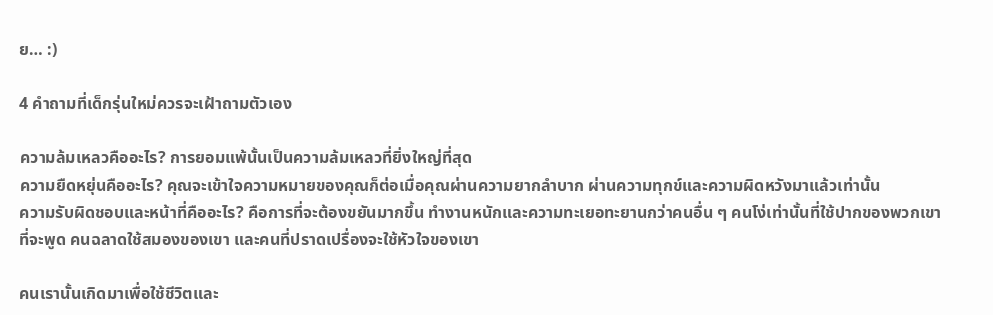ย… :)

4 คำถามที่เด็กรุ่นใหม่ควรจะเฝ้าถามตัวเอง

ความล้มเหลวคืออะไร? การยอมแพ้นั้นเป็นความล้มเหลวที่ยิ่งใหญ่ที่สุด
ความยืดหยุ่นคืออะไร? คุณจะเข้าใจความหมายของคุณก็ต่อเมื่อคุณผ่านความยากลำบาก ผ่านความทุกข์และความผิดหวังมาแล้วเท่านั้น
ความรับผิดชอบและหน้าที่คืออะไร? คือการที่จะต้องขยันมากขึ้น ทำงานหนักและความทะเยอทะยานกว่าคนอื่น ๆ คนโง่เท่านั้นที่ใช้ปากของพวกเขาที่จะพูด คนฉลาดใช้สมองของเขา และคนที่ปราดเปรื่องจะใช้หัวใจของเขา

คนเรานั้นเกิดมาเพื่อใช้ชีวิตและ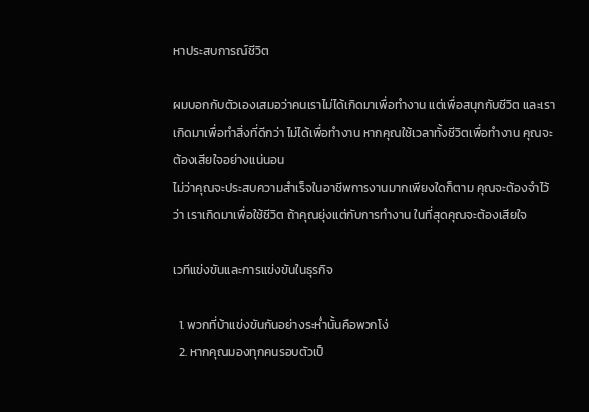หาประสบการณ์ชีวิต

ผมบอกกับตัวเองเสมอว่าคนเราไม่ได้เกิดมาเพื่อทำงาน แต่เพื่อสนุกกับชีวิต และเราเกิดมาเพื่อทำสิ่งที่ดีกว่า ไม่ได้เพื่อทำงาน หากคุณใช้เวลาทั้งชีวิตเพื่อทำงาน คุณจะต้องเสียใจอย่างแน่นอน
ไม่ว่าคุณจะประสบความสำเร็จในอาชีพการงานมากเพียงใดก็ตาม คุณจะต้องจำไว้ว่า เราเกิดมาเพื่อใช้ชีวิต ถ้าคุณยุ่งแต่กับการทำงาน ในที่สุดคุณจะต้องเสียใจ

เวทีแข่งขันและการแข่งขันในธุรกิจ

  1. พวกที่บ้าแข่งขันกันอย่างระห่ำนั้นคือพวกโง่
  2. หากคุณมองทุกคนรอบตัวเป็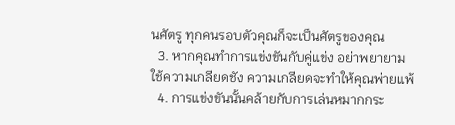นศัตรู ทุกคนรอบตัวคุณก็จะเป็นศัตรูของคุณ
  3. หากคุณทำการแข่งขันกับคู่แข่ง อย่าพยายามใช้ความเกลียดชัง ความเกลียดจะทำให้คุณพ่ายแพ้
  4. การแข่งขันนั้นคล้ายกับการเล่นหมากกระ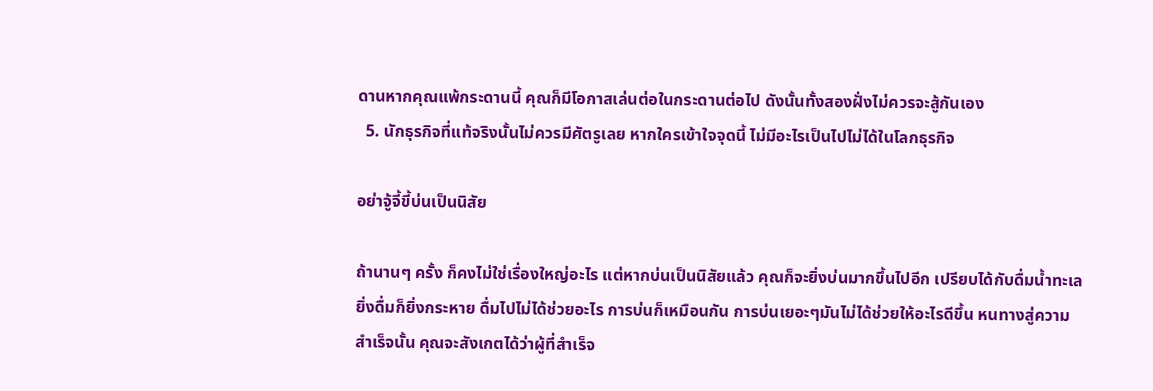ดานหากคุณแพ้กระดานนี้ คุณก็มีโอกาสเล่นต่อในกระดานต่อไป ดังนั้นทั้งสองฝั่งไม่ควรจะสู้กันเอง
  5. นักธุรกิจที่แท้จริงนั้นไม่ควรมีศัตรูเลย หากใครเข้าใจจุดนี้ ไม่มีอะไรเป็นไปไม่ได้ในโลกธุรกิจ

อย่าจู้จี้ขี้บ่นเป็นนิสัย

ถ้านานๆ ครั้ง ก็คงไม่ใช่เรื่องใหญ่อะไร แต่หากบ่นเป็นนิสัยแล้ว คุณก็จะยิ่งบ่นมากขึ้นไปอีก เปรียบได้กับดื่มน้ำทะเล ยิ่งดื่มก็ยิ่งกระหาย ดื่มไปไม่ได้ช่วยอะไร การบ่นก็เหมือนกัน การบ่นเยอะๆมันไม่ได้ช่วยให้อะไรดีขึ้น หนทางสู่ความสำเร็จนั้น คุณจะสังเกตได้ว่าผู้ที่สำเร็จ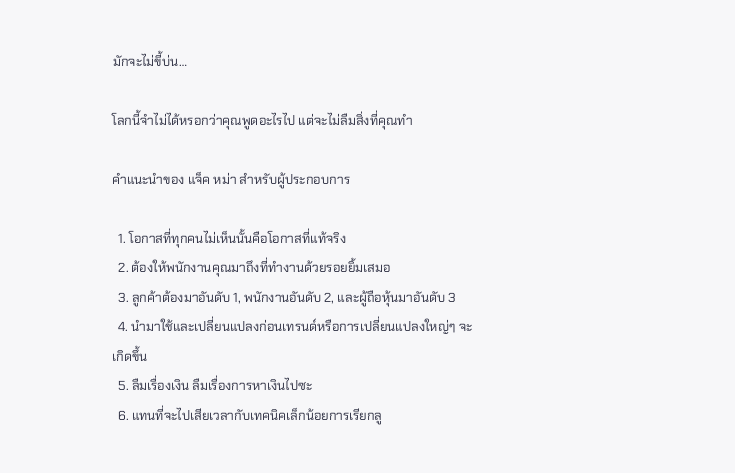มักจะไม่ขี้บ่น…

โลกนี้จำไม่ได้หรอกว่าคุณพูดอะไรไป แต่จะไม่ลืมสิ่งที่คุณทำ

คำแนะนำของ แจ็ค หม่า สำหรับผู้ประกอบการ

  1. โอกาสที่ทุกคนไม่เห็นนั้นคือโอกาสที่แท้จริง
  2. ต้องให้พนักงานคุณมาถึงที่ทำงานด้วยรอยยิ้มเสมอ
  3. ลูกค้าต้องมาอันดับ 1, พนักงานอันดับ 2, และผู้ถือหุ้นมาอันดับ 3
  4. นำมาใช้และเปลี่ยนแปลงก่อนเทรนด์หรือการเปลี่ยนแปลงใหญ่ๆ จะเกิดขึ้น
  5. ลืมเรื่องเงิน ลืมเรื่องการหาเงินไปซะ
  6. แทนที่จะไปเสียเวลากับเทคนิคเล็กน้อยการเรียกลู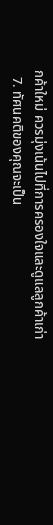กค้าใหม่ ควรมุ่งเน้นไปที่การครองใจและดูแลลูกค้าเก่า
  7. ทัศนคติของคุณจะเป็น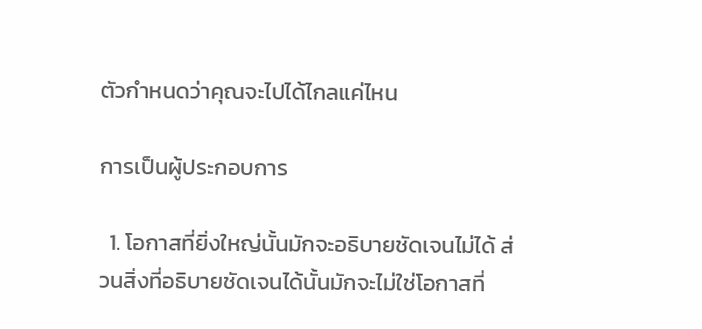ตัวกำหนดว่าคุณจะไปได้ไกลแค่ไหน

การเป็นผู้ประกอบการ

  1. โอกาสที่ยิ่งใหญ่นั้นมักจะอธิบายชัดเจนไม่ได้ ส่วนสิ่งที่อธิบายชัดเจนได้นั้นมักจะไม่ใช่โอกาสที่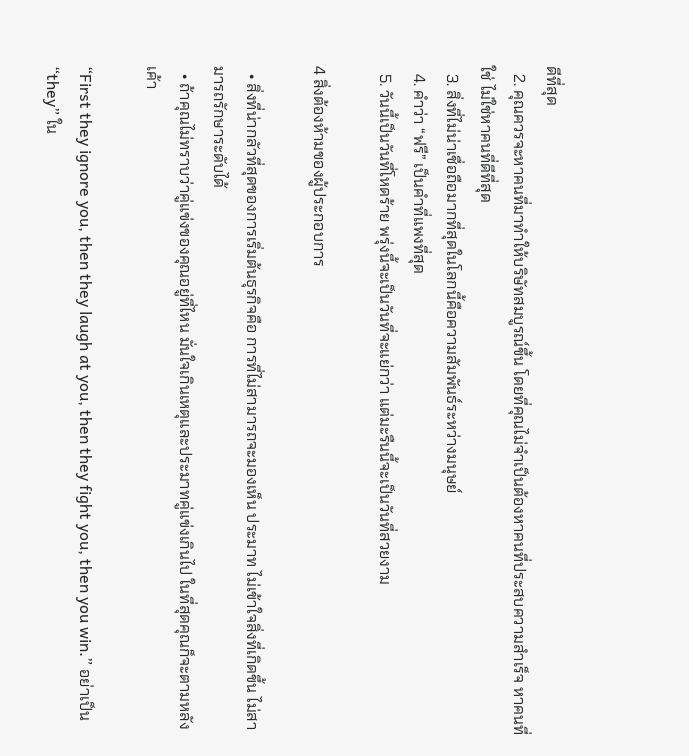ดีที่สุด
  2. คุณควรจะหาคนที่มาทำให้บริษัทสมบูรณ์ขึ้น โดยที่คุณไม่จำเป็นต้องหาคนที่ประสบความสำเร็จ หาคนที่ใช่ ไม่ใช่หาคนที่ดีที่สุด
  3. สิ่งที่ไม่น่าเชื่อถือมากที่สุดในโลกนี้คือความสัมพันธ์ระหว่างมนุษย์
  4. คำว่า “ฟรี” เป็นคำที่แพงที่สุด
  5. วันนี้เป็นวันที่โหดร้าย พรุ่งนี้จะเป็นวันที่จะแย่กว่า แต่มะรืนนี้จะเป็นวันที่สวยงาม

4 สิ่งต้องห้ามของผู้ประกอบการ

  • สิ่งที่น่ากลัวที่สุดของการเริ่มต้นธุรกิจคือ การที่ไม่สามารถจะมองเห็น ประมาท ไม่เข้าใจสิ่งที่เกิดขึ้น ไม่สามารถรักษาระดับได้
  • ถ้าคุณไม่ทราบว่าคู่แข่งของคุณอยู่ที่ไหน มั่นใจเกินเหตุและประมาทคู่แข่งเกินไป ในที่สุดคุณก็จะตามหลังเค้า

“First they ignore you, then they laugh at you, then they fight you, then you win.” อย่าเป็น “they” ใน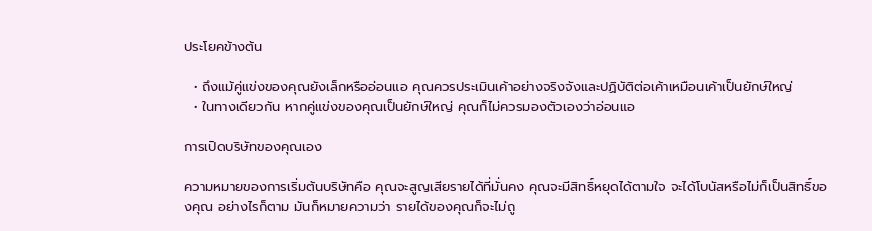ประโยคข้างต้น

  • ถึงแม้คู่แข่งของคุณยังเล็กหรืออ่อนแอ คุณควรประเมินเค้าอย่างจริงจังและปฏิบัติต่อเค้าเหมือนเค้าเป็นยักษ์ใหญ่
  • ในทางเดียวกัน หากคู่แข่งของคุณเป็นยักษ์ใหญ่ คุณก็ไม่ควรมองตัวเองว่าอ่อนแอ

การเปิดบริษัทของคุณเอง

ความหมายของการเริ่มต้นบริษัทคือ คุณจะสูญเสียรายได้ที่มั่นคง คุณจะมีสิทธิ์หยุดได้ตามใจ จะได้โบนัสหรือไม่ก็เป็นสิทธิ์ของคุณ อย่างไรก็ตาม มันก็หมายความว่า รายได้ของคุณก็จะไม่ถู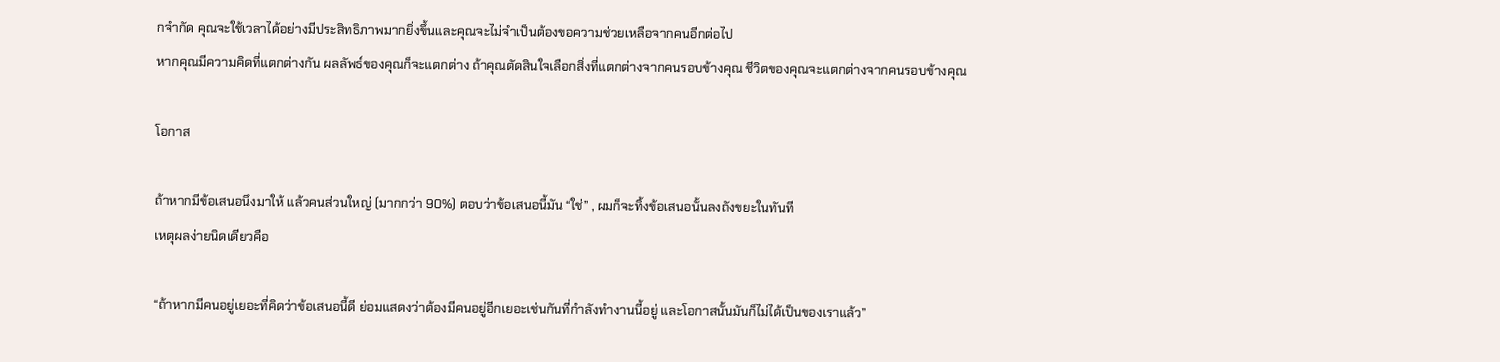กจำกัด คุณจะใช้เวลาได้อย่างมีประสิทธิภาพมากยิ่งขึ้นและคุณจะไม่จำเป็นต้องขอความช่วยเหลือจากคนอีกต่อไป
หากคุณมีความคิดที่แตกต่างกัน ผลลัพธ์ของคุณก็จะแตกต่าง ถ้าคุณตัดสินใจเลือกสิ่งที่แตกต่างจากคนรอบข้างคุณ ชีวิตของคุณจะแตกต่างจากคนรอบข้างคุณ

โอกาส

ถ้าหากมีข้อเสนอนึงมาให้ แล้วคนส่วนใหญ่ (มากกว่า 90%) ตอบว่าข้อเสนอนี้มัน “ใช่” , ผมก็จะทิ้งข้อเสนอนั้นลงถังขยะในทันที
เหตุผลง่ายนิดเดียวคือ

“ถ้าหากมีคนอยู่เยอะที่คิดว่าข้อเสนอนี้ดี ย่อมแสดงว่าต้องมีคนอยู่อีกเยอะเช่นกันที่กำลังทำงานนี้อยู่ และโอกาสนั้นมันก็ไม่ได้เป็นของเราแล้ว”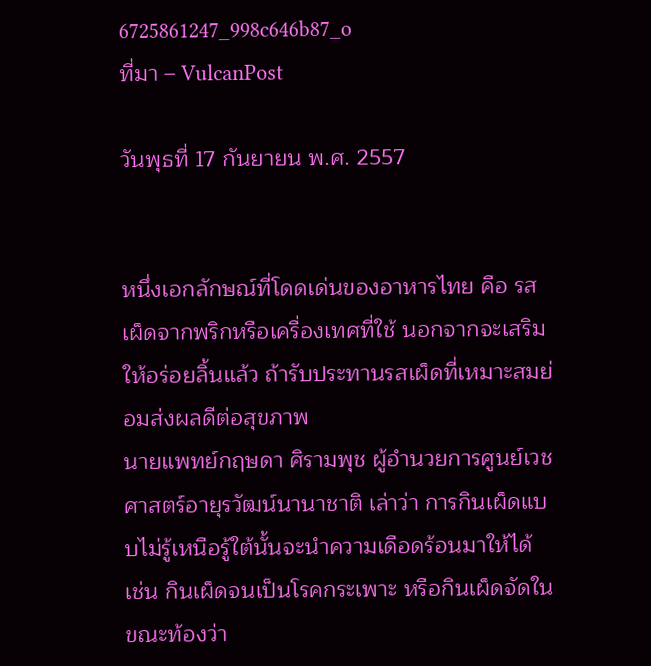6725861247_998c646b87_o
ที่มา – VulcanPost

วันพุธที่ 17 กันยายน พ.ศ. 2557


หนึ่งเอกลักษณ์ที่โดดเด่นของอาหารไทย คือ รสเผ็ดจากพริกหรือเครื่องเทศที่ใช้ นอกจากจะเสริมให้อร่อยลิ้นแล้ว ถ้ารับประทานรสเผ็ดที่เหมาะสมย่อมส่งผลดีต่อสุขภาพ
นายแพทย์กฤษดา ศิรามพุช ผู้อำนวยการศูนย์เวชศาสตร์อายุรวัฒน์นานาชาติ เล่าว่า การกินเผ็ดแบบไม่รู้เหนือรู้ใต้นั้นจะนำความเดือดร้อนมาให้ได้ เช่น กินเผ็ดจนเป็นโรคกระเพาะ หรือกินเผ็ดจัดในขณะท้องว่า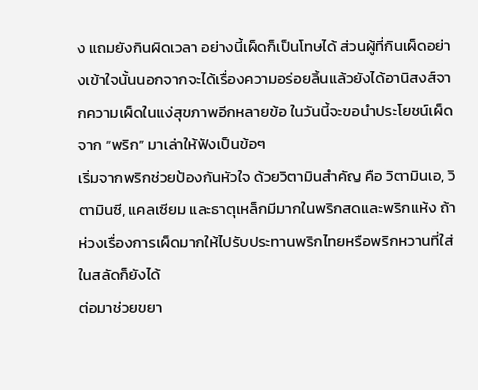ง แถมยังกินผิดเวลา อย่างนี้เผ็ดก็เป็นโทษได้ ส่วนผู้ที่กินเผ็ดอย่างเข้าใจนั้นนอกจากจะได้เรื่องความอร่อยลิ้นแล้วยังได้อานิสงส์จากความเผ็ดในแง่สุขภาพอีกหลายข้อ ในวันนี้จะขอนำประโยชน์เผ็ดจาก “พริก” มาเล่าให้ฟังเป็นข้อๆ
เริ่มจากพริกช่วยป้องกันหัวใจ ด้วยวิตามินสำคัญ คือ วิตามินเอ, วิตามินซี, แคลเซียม และธาตุเหล็กมีมากในพริกสดและพริกแห้ง ถ้าห่วงเรื่องการเผ็ดมากให้ไปรับประทานพริกไทยหรือพริกหวานที่ใส่ในสลัดก็ยังได้
ต่อมาช่วยขยา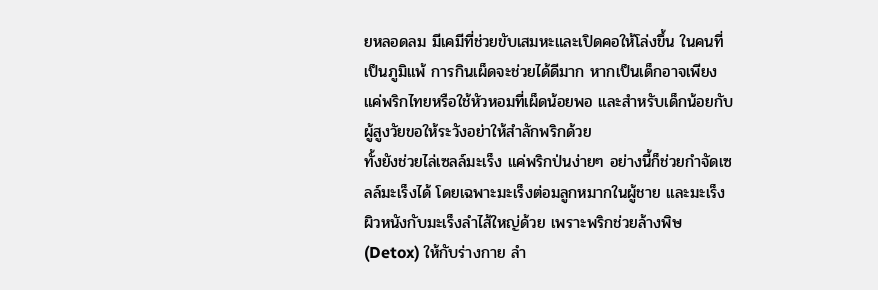ยหลอดลม มีเคมีที่ช่วยขับเสมหะและเปิดคอให้โล่งขึ้น ในคนที่เป็นภูมิแพ้ การกินเผ็ดจะช่วยได้ดีมาก หากเป็นเด็กอาจเพียงแค่พริกไทยหรือใช้หัวหอมที่เผ็ดน้อยพอ และสำหรับเด็กน้อยกับผู้สูงวัยขอให้ระวังอย่าให้สำลักพริกด้วย
ทั้งยังช่วยไล่เซลล์มะเร็ง แค่พริกป่นง่ายๆ อย่างนี้ก็ช่วยกำจัดเซลล์มะเร็งได้ โดยเฉพาะมะเร็งต่อมลูกหมากในผู้ชาย และมะเร็งผิวหนังกับมะเร็งลำไส้ใหญ่ด้วย เพราะพริกช่วยล้างพิษ (Detox) ให้กับร่างกาย ลำ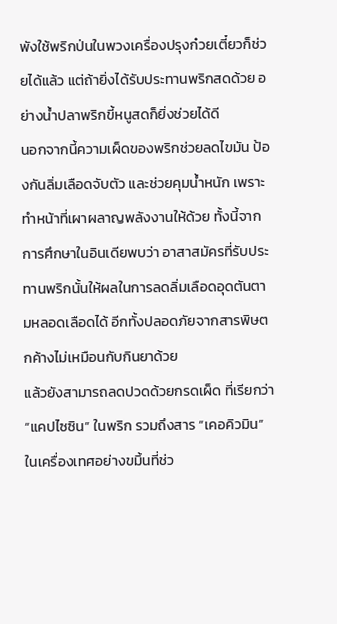พังใช้พริกป่นในพวงเครื่องปรุงก๋วยเตี๋ยวก็ช่วยได้แล้ว แต่ถ้ายิ่งได้รับประทานพริกสดด้วย อย่างน้ำปลาพริกขี้หนูสดก็ยิ่งช่วยได้ดี
นอกจากนี้ความเผ็ดของพริกช่วยลดไขมัน ป้องกันลิ่มเลือดจับตัว และช่วยคุมน้ำหนัก เพราะทำหน้าที่เผาผลาญพลังงานให้ด้วย ทั้งนี้จากการศึกษาในอินเดียพบว่า อาสาสมัครที่รับประทานพริกนั้นให้ผลในการลดลิ่มเลือดอุดตันตามหลอดเลือดได้ อีกทั้งปลอดภัยจากสารพิษตกค้างไม่เหมือนกับกินยาด้วย
แล้วยังสามารถลดปวดด้วยกรดเผ็ด ที่เรียกว่า “แคปไซซิน” ในพริก รวมถึงสาร “เคอคิวมิน” ในเครื่องเทศอย่างขมิ้นที่ช่ว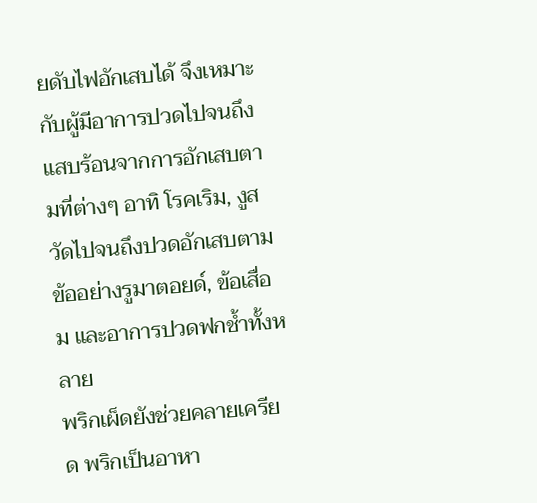ยดับไฟอักเสบได้ จึงเหมาะกับผู้มีอาการปวดไปจนถึงแสบร้อนจากการอักเสบตามที่ต่างๆ อาทิ โรคเริม, งูสวัดไปจนถึงปวดอักเสบตามข้ออย่างรูมาตอยด์, ข้อเสื่อม และอาการปวดฟกช้ำทั้งหลาย
พริกเผ็ดยังช่วยคลายเครียด พริกเป็นอาหา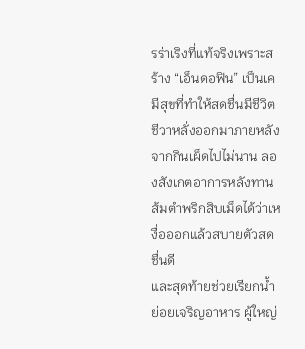รร่าเริงที่แท้จริงเพราะสร้าง “เอ็นดอฟิน” เป็นเคมีสุขที่ทำให้สดชื่นมีชีวิตชีวาหลั่งออกมาภายหลังจากกินเผ็ดไปไม่นาน ลองสังเกตอาการหลังทานส้มตำพริกสิบเม็ดได้ว่าเหงื่อออกแล้วสบายตัวสดชื่นดี
และสุดท้ายช่วยเรียกน้ำย่อยเจริญอาหาร ผู้ใหญ่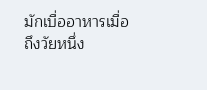มักเบื่ออาหารเมื่อถึงวัยหนึ่ง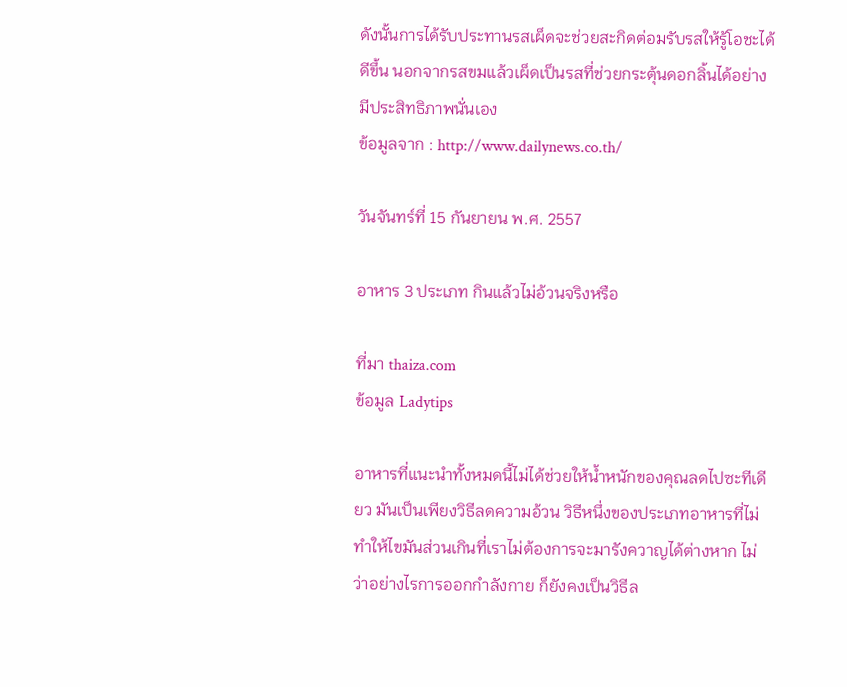ดังนั้นการได้รับประทานรสเผ็ดจะช่วยสะกิดต่อมรับรสให้รู้โอชะได้ดีขึ้น นอกจากรสขมแล้วเผ็ดเป็นรสที่ช่วยกระตุ้นดอกลิ้นได้อย่างมีประสิทธิภาพนั่นเอง
ข้อมูลจาก : http://www.dailynews.co.th/

วันจันทร์ที่ 15 กันยายน พ.ศ. 2557

อาหาร 3 ประเภท กินแล้วไม่อ้วนจริงหรือ

ที่มา thaiza.com
ข้อมูล Ladytips

อาหารที่แนะนำทั้งหมดนี้ไม่ได้ช่วยให้น้ำหนักของคุณลดไปซะทีเดียว มันเป็นเพียงวิธีลดความอ้วน วิธีหนึ่งของประเภทอาหารที่ไม่ทำให้ไขมันส่วนเกินที่เราไม่ต้องการจะมารังควาญได้ต่างหาก ไม่ว่าอย่างไรการออกกำลังกาย ก็ยังคงเป็นวิธีล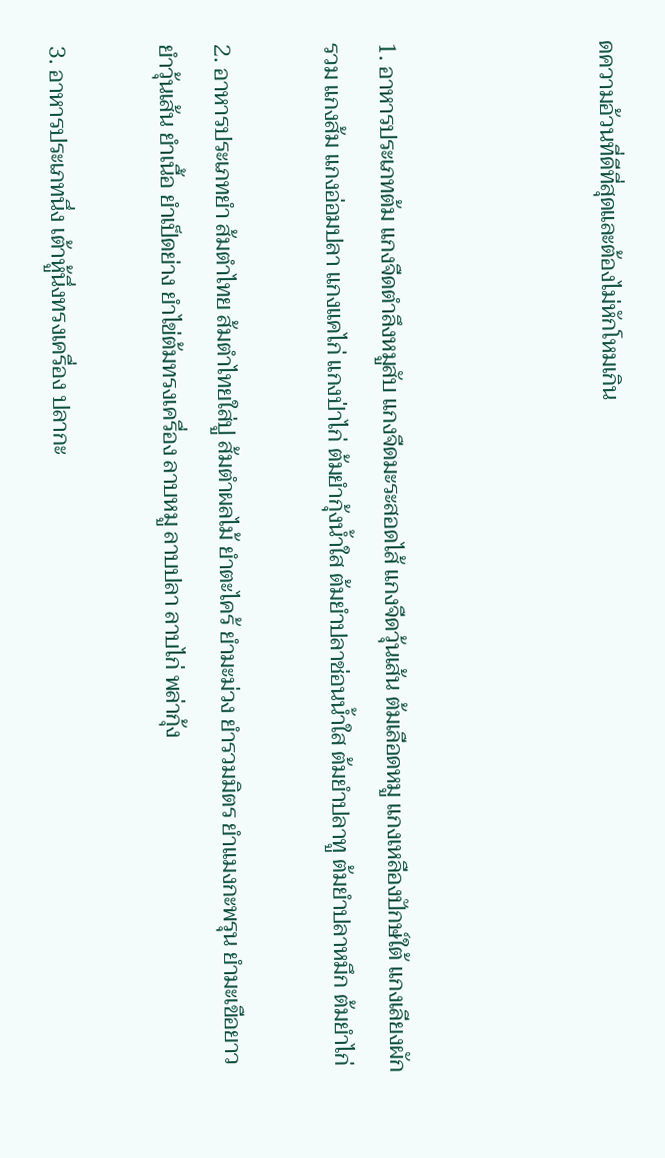ดความอ้วนที่ดีที่สุดและต้องไม่หักโหมเกิน



1. อาหารประเภทต้ม แกงจืดตำลึงหมูสับ แกงจืดมะระสอดไส้ แกงจืดวุ้นเส้น ต้มเลือดหมู แกงเหลืองปักษ์ใต้ แกงเลียงผักรวม แกงส้ม แกงอ่อมปลา แกงแคไก่ แกงป่าไก่ ต้มยำกุ้งน้ำใส ต้มยำปลาช่อนน้ำใส ต้มยำปลาทู ต้มยำปลาหมึก ต้มยำไก่

2. อาหารประเภทยำ ส้มตำไทย ส้มตำไทยใส่ปู ส้มตำผลไม้ ยำตะไคร้ ยำมะม่วง ยำรวมมิตร ยำแมงกะพรุน ยำมะเขือยาว ยำวุ้นเส้น ยำเนื้อ ยำเป็ดย่าง ยำไข่ต้มทรงเครื่อง ลาบหมู ลาบปลา ลาบไก่ พล่ากุ้ง

3. อาหารประเภทนึ่ง เต้าหู้นึ่งทรงเครื่อง ปลากะ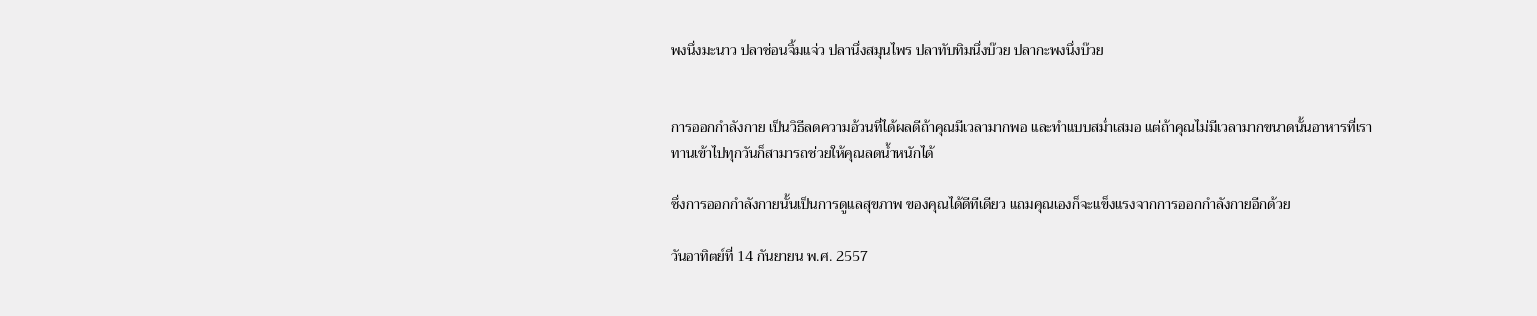พงนึ่งมะนาว ปลาช่อนจิ้มแจ่ว ปลานึ่งสมุนไพร ปลาทับทิมนึ่งบ๊วย ปลากะพงนึ่งบ๊วย


การออกกำลังกาย เป็นวิธีลดความอ้วนที่ได้ผลดีถ้าคุณมีเวลามากพอ และทำแบบสม่ำเสมอ แต่ถ้าคุณไม่มีเวลามากขนาดนั้นอาหารที่เราทานเข้าไปทุกวันก็สามารถช่วยให้คุณลดน้ำหนักได้

ซึ่งการออกกำลังกายนั้นเป็นการดูแลสุขภาพ ของคุณได้ดีทีเดียว แถมคุณเองก็จะแข็งแรงจากการออกกำลังกายอีกด้วย

วันอาทิตย์ที่ 14 กันยายน พ.ศ. 2557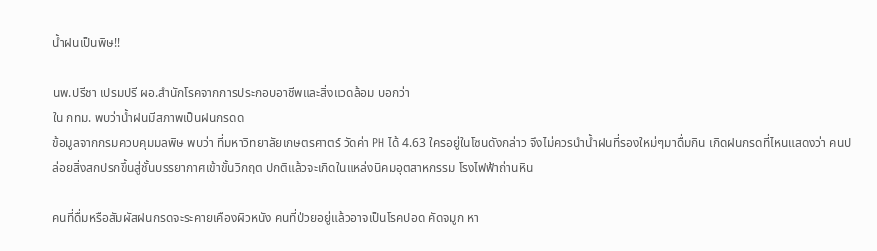น้ำฝนเป็นพิษ!!

นพ.ปรีชา เปรมปรี ผอ.สำนักโรคจากการประกอบอาชีพและสิ่งแวดล้อม บอกว่า
ใน กทม. พบว่าน้ำฝนมีสภาพเป็นฝนกรดด
ข้อมูลจากกรมควบคุมมลพิษ พบว่า ที่มหาวิทยาลัยเกษตรศาตร์ วัดค่า PH ได้ 4.63 ใครอยู่ในโซนดังกล่าว จึงไม่ควรนำน้ำฝนที่รองใหม่ๆมาดื่มกิน เกิดฝนกรดที่ไหนแสดงว่า คนปล่อยสิ่งสกปรกขึ้นสู่ชั้นบรรยากาศเข้าขั้นวิกฤต ปกติแล้วจะเกิดในแหล่งนิคมอุตสาหกรรม โรงไฟฟ้าถ่านหิน

คนที่ดื่มหรือสัมผัสฝนกรดจะระคายเคืองผิวหนัง คนที่ป่วยอยู่แล้วอาจเป็นโรคปอด คัดจมูก หา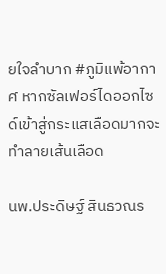ยใจลำบาก #ภูมิแพ้อากาศ หากซัลเฟอร์ไดออกไซด์เข้าสู่กระแสเลือดมากจะทำลายเส้นเลือด

นพ.ประดิษฐ์ สินธวณร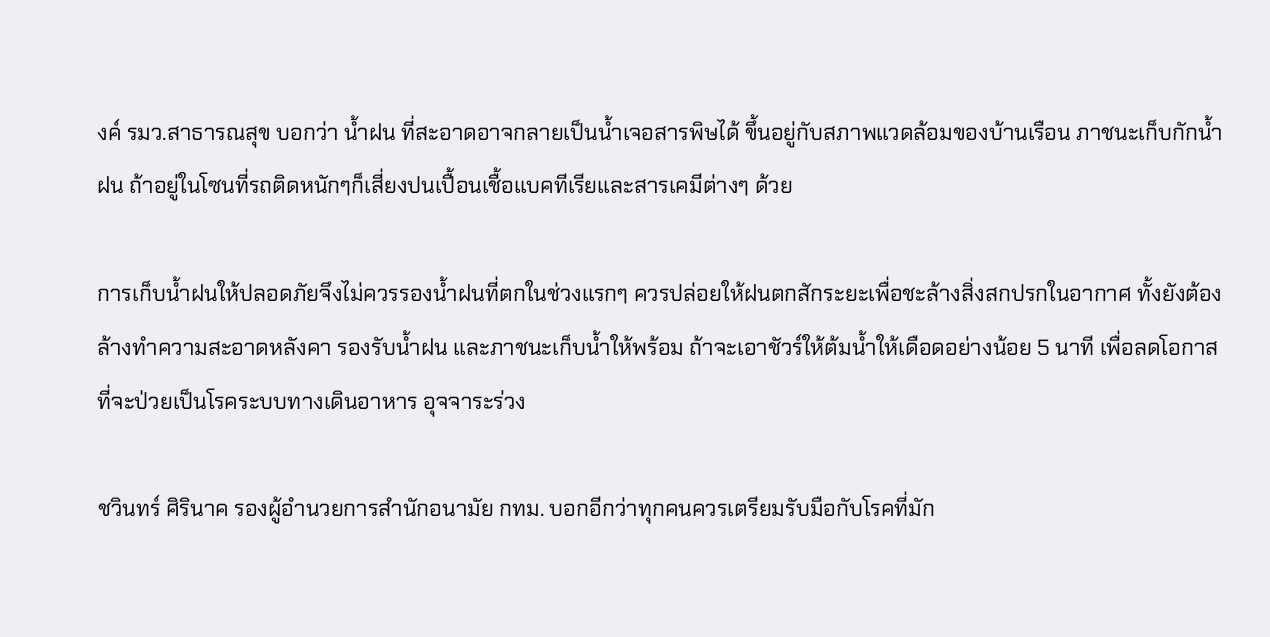งค์ รมว.สาธารณสุข บอกว่า น้ำฝน ที่สะอาดอาจกลายเป็นน้ำเจอสารพิษได้ ขึ้นอยู่กับสภาพแวดล้อมของบ้านเรือน ภาชนะเก็บกักน้ำฝน ถ้าอยู่ในโซนที่รถติดหนักๆก็เสี่ยงปนเปื้อนเชื้อแบคทีเรียและสารเคมีต่างๆ ด้วย

การเก็บน้ำฝนให้ปลอดภัยจึงไม่ควรรองน้ำฝนที่ตกในช่วงแรกๆ ควรปล่อยให้ฝนตกสักระยะเพื่อชะล้างสิ่งสกปรกในอากาศ ทั้งยังต้องล้างทำความสะอาดหลังคา รองรับน้ำฝน และภาชนะเก็บน้ำให้พร้อม ถ้าจะเอาชัวร์ให้ต้มน้ำให้เดือดอย่างน้อย 5 นาที เพื่อลดโอกาสที่จะป่วยเป็นโรคระบบทางเดินอาหาร อุจจาระร่วง

ชวินทร์ ศิรินาค รองผู้อำนวยการสำนักอนามัย กทม. บอกอีกว่าทุกคนควรเตรียมรับมือกับโรคที่มัก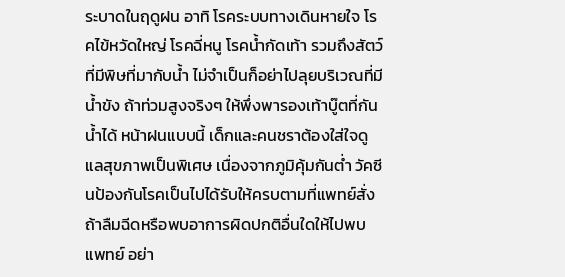ระบาดในฤดูฝน อาทิ โรคระบบทางเดินหายใจ โรคไข้หวัดใหญ่ โรคฉี่หนู โรคน้ำกัดเท้า รวมถึงสัตว์ที่มีพิษที่มากับน้ำ ไม่จำเป็นก็อย่าไปลุยบริเวณที่มีน้ำขัง ถ้าท่วมสูงจริงๆ ให้พึ่งพารองเท้าบู๊ตที่กันน้ำได้ หน้าฝนแบบนี้ เด็กและคนชราต้องใส่ใจดูแลสุขภาพเป็นพิเศษ เนื่องจากภูมิคุ้มกันต่ำ วัคซีนป้องกันโรคเป็นไปได้รับให้ครบตามที่แพทย์สั่ง ถ้าลืมฉีดหรือพบอาการผิดปกติอื่นใดให้ไปพบแพทย์ อย่า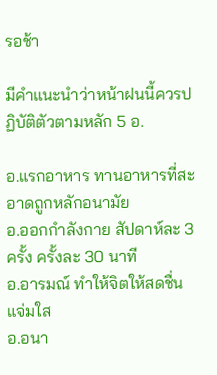รอช้า

มีคำแนะนำว่าหน้าฝนนี้ควรปฏิบัติตัวตามหลัก 5 อ.

อ.แรกอาหาร ทานอาหารที่สะอาดถูกหลักอนามัย
อ.ออกกำลังกาย สัปดาห์ละ 3 ครั้ง ครั้งละ 30 นาที
อ.อารมณ์ ทำให้จิตให้สดชื่น แจ่มใส
อ.อนา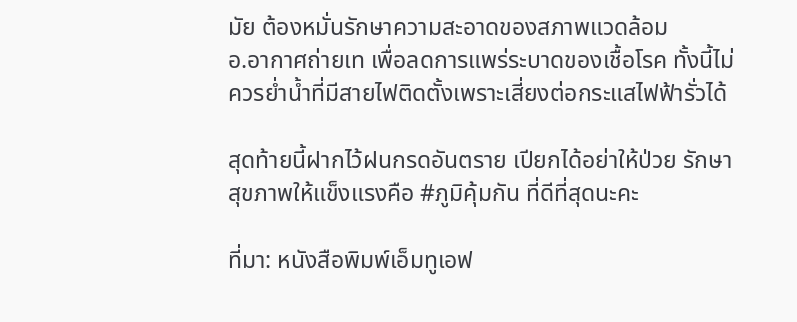มัย ต้องหมั่นรักษาความสะอาดของสภาพแวดล้อม
อ.อากาศถ่ายเท เพื่อลดการแพร่ระบาดของเชื้อโรค ทั้งนี้ไม่ควรย่ำน้ำที่มีสายไฟติดตั้งเพราะเสี่ยงต่อกระแสไฟฟ้ารั่วได้

สุดท้ายนี้ฝากไว้ฝนกรดอันตราย เปียกได้อย่าให้ป่วย รักษาสุขภาพให้แข็งแรงคือ #ภูมิคุ้มกัน ที่ดีที่สุดนะคะ

ที่มา: หนังสือพิมพ์เอ็มทูเอฟ